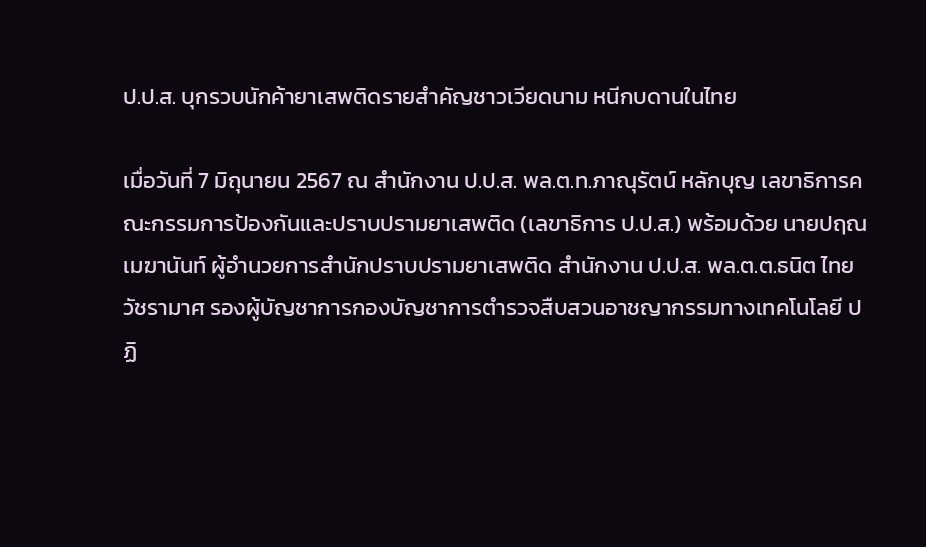ป.ป.ส. บุกรวบนักค้ายาเสพติดรายสำคัญชาวเวียดนาม หนีกบดานในไทย

เมื่อวันที่ 7 มิถุนายน 2567 ณ สำนักงาน ป.ป.ส. พล.ต.ท.ภาณุรัตน์ หลักบุญ เลขาธิการคณะกรรมการป้องกันและปราบปรามยาเสพติด (เลขาธิการ ป.ป.ส.) พร้อมด้วย นายปฤณ เมฆานันท์ ผู้อำนวยการสำนักปราบปรามยาเสพติด สำนักงาน ป.ป.ส. พล.ต.ต.ธนิต ไทยวัชรามาศ รองผู้บัญชาการกองบัญชาการตำรวจสืบสวนอาชญากรรมทางเทคโนโลยี ปฏิ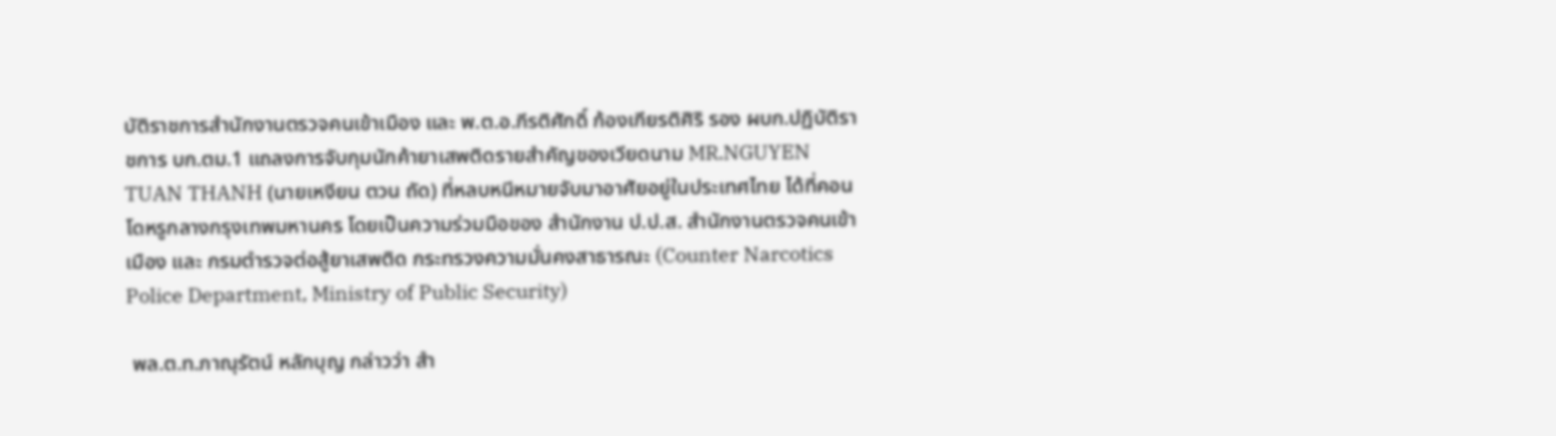บัติราชการสำนักงานตรวจคนเข้าเมือง และ พ.ต.อ.กีรติศักดิ์ ก้องเกียรติศิริ รอง ผบก.ปฏิบัติราชการ บก.ตม.1 แถลงการจับกุมนักค้ายาเสพติดรายสำคัญของเวียดนาม MR.NGUYEN TUAN THANH (นายเหงียน ตวน ถัด) ที่หลบหนีหมายจับมาอาศัยอยู่ในประเทศไทย ได้ที่คอนโดหรูกลางกรุงเทพมหานคร โดยเป็นความร่วมมือของ สำนักงาน ป.ป.ส. สำนักงานตรวจคนเข้าเมือง และ กรมตำรวจต่อสู้ยาเสพติด กระทรวงความมั่นคงสาธารณะ (Counter Narcotics Police Department, Ministry of Public Security)

 พล.ต.ท.ภาณุรัตน์ หลักบุญ กล่าวว่า สำ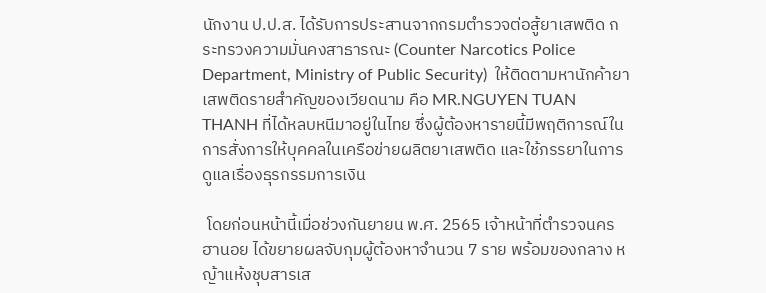นักงาน ป.ป.ส. ได้รับการประสานจากกรมตำรวจต่อสู้ยาเสพติด กระทรวงความมั่นคงสาธารณะ (Counter Narcotics Police Department, Ministry of Public Security)  ให้ติดตามหานักค้ายาเสพติดรายสำคัญของเวียดนาม คือ MR.NGUYEN TUAN THANH ที่ได้หลบหนีมาอยู่ในไทย ซึ่งผู้ต้องหารายนี้มีพฤติการณ์ในการสั่งการให้บุคคลในเครือข่ายผลิตยาเสพติด และใช้ภรรยาในการดูแลเรื่องธุรกรรมการเงิน

 โดยก่อนหน้านี้เมื่อช่วงกันยายน พ.ศ. 2565 เจ้าหน้าที่ตำรวจนครฮานอย ได้ขยายผลจับกุมผู้ต้องหาจำนวน 7 ราย พร้อมของกลาง หญ้าแห้งชุบสารเส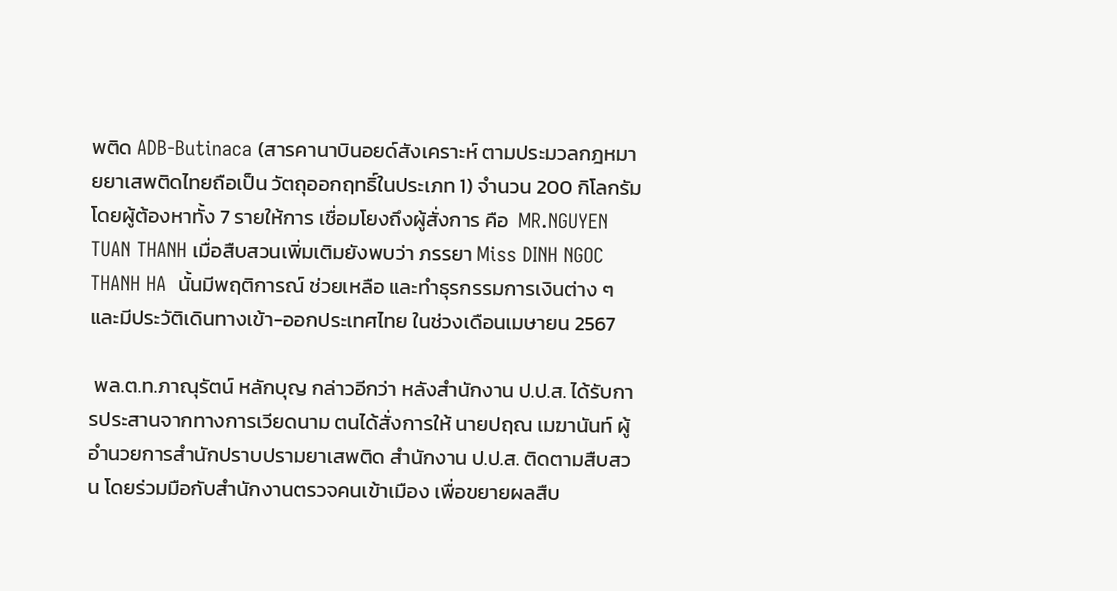พติด ADB-Butinaca (สารคานาบินอยด์สังเคราะห์ ตามประมวลกฎหมายยาเสพติดไทยถือเป็น วัตถุออกฤทธิ์ในประเภท 1) จำนวน 200 กิโลกรัม โดยผู้ต้องหาทั้ง 7 รายให้การ เชื่อมโยงถึงผู้สั่งการ คือ  MR.NGUYEN TUAN THANH เมื่อสืบสวนเพิ่มเติมยังพบว่า ภรรยา Miss DINH NGOC THANH HA  นั้นมีพฤติการณ์ ช่วยเหลือ และทำธุรกรรมการเงินต่าง ๆ และมีประวัติเดินทางเข้า-ออกประเทศไทย ในช่วงเดือนเมษายน 2567

 พล.ต.ท.ภาณุรัตน์ หลักบุญ กล่าวอีกว่า หลังสำนักงาน ป.ป.ส. ได้รับการประสานจากทางการเวียดนาม ตนได้สั่งการให้ นายปฤณ เมฆานันท์ ผู้อำนวยการสำนักปราบปรามยาเสพติด สำนักงาน ป.ป.ส. ติดตามสืบสวน โดยร่วมมือกับสำนักงานตรวจคนเข้าเมือง เพื่อขยายผลสืบ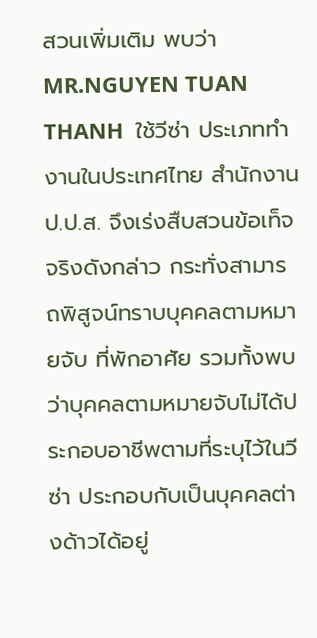สวนเพิ่มเติม พบว่า MR.NGUYEN TUAN THANH  ใช้วีซ่า ประเภททำงานในประเทศไทย สำนักงาน ป.ป.ส. จึงเร่งสืบสวนข้อเท็จจริงดังกล่าว กระทั่งสามารถพิสูจน์ทราบบุคคลตามหมายจับ ที่พักอาศัย รวมทั้งพบว่าบุคคลตามหมายจับไม่ได้ประกอบอาชีพตามที่ระบุไว้ในวีซ่า ประกอบกับเป็นบุคคลต่างด้าวได้อยู่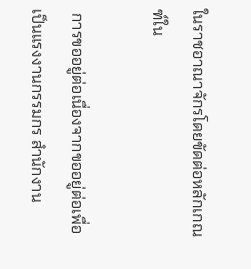ในราชอาณาจักรโดยขัดต่อหลักเกณฑ์ใน

 การขออยู่ต่อเนื่องจากขออยู่ต่อเพื่อเป็นแรงงานกรรมกร สำนักงาน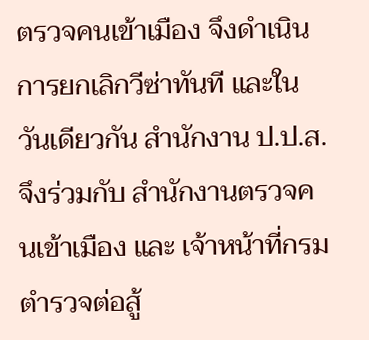ตรวจคนเข้าเมือง จึงดำเนินการยกเลิกวีซ่าทันที และในวันเดียวกัน สำนักงาน ป.ป.ส. จึงร่วมกับ สำนักงานตรวจคนเข้าเมือง และ เจ้าหน้าที่กรมตำรวจต่อสู้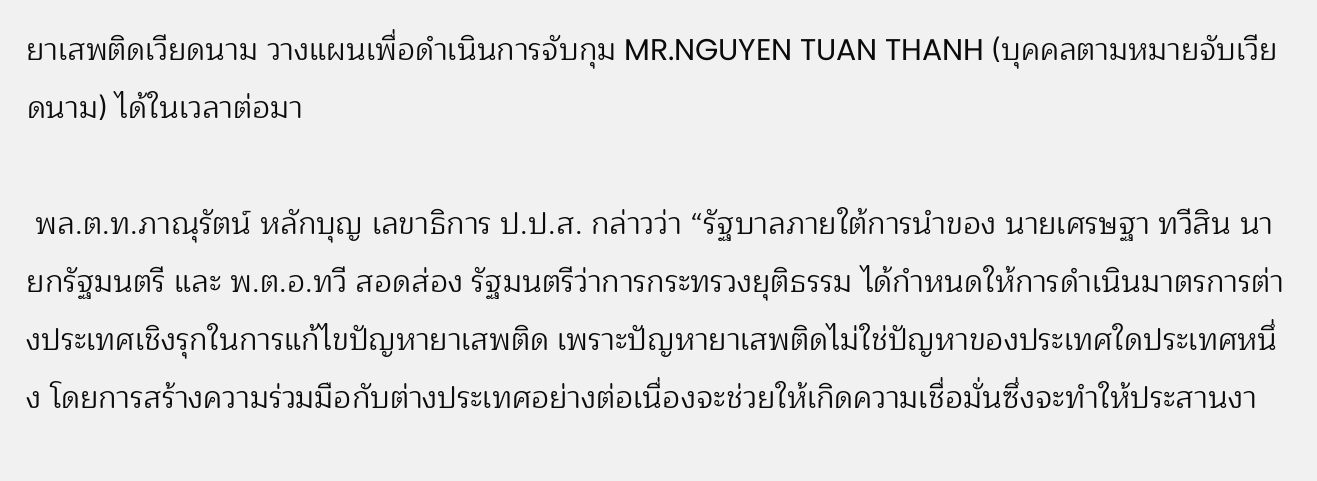ยาเสพติดเวียดนาม วางแผนเพื่อดำเนินการจับกุม MR.NGUYEN TUAN THANH (บุคคลตามหมายจับเวียดนาม) ได้ในเวลาต่อมา

 พล.ต.ท.ภาณุรัตน์ หลักบุญ เลขาธิการ ป.ป.ส. กล่าวว่า “รัฐบาลภายใต้การนำของ นายเศรษฐา ทวีสิน นายกรัฐมนตรี และ พ.ต.อ.ทวี สอดส่อง รัฐมนตรีว่าการกระทรวงยุติธรรม ได้กำหนดให้การดำเนินมาตรการต่างประเทศเชิงรุกในการแก้ไขปัญหายาเสพติด เพราะปัญหายาเสพติดไม่ใช่ปัญหาของประเทศใดประเทศหนึ่ง โดยการสร้างความร่วมมือกับต่างประเทศอย่างต่อเนื่องจะช่วยให้เกิดความเชื่อมั่นซึ่งจะทำให้ประสานงา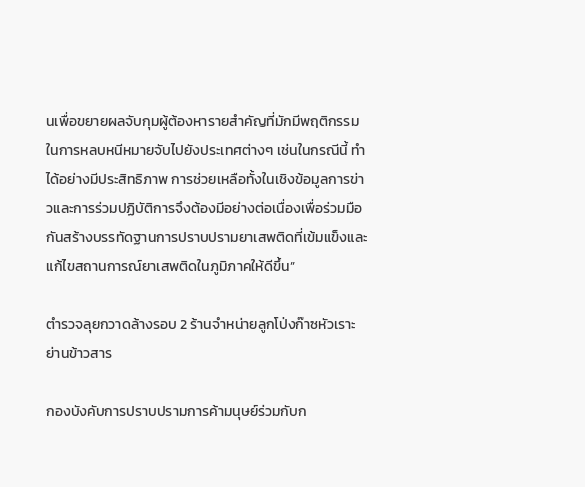นเพื่อขยายผลจับกุมผู้ต้องหารายสำคัญที่มักมีพฤติกรรมในการหลบหนีหมายจับไปยังประเทศต่างๆ เช่นในกรณีนี้ ทำได้อย่างมีประสิทธิภาพ การช่วยเหลือทั้งในเชิงข้อมูลการข่าวและการร่วมปฏิบัติการจึงต้องมีอย่างต่อเนื่องเพื่อร่วมมือกันสร้างบรรทัดฐานการปราบปรามยาเสพติดที่เข้มแข็งและแก้ไขสถานการณ์ยาเสพติดในภูมิภาคให้ดีขึ้น”

ตำรวจลุยกวาดล้างรอบ 2 ร้านจำหน่ายลูกโป่งก๊าซหัวเราะย่านข้าวสาร

กองบังคับการปราบปรามการค้ามนุษย์ร่วมกับก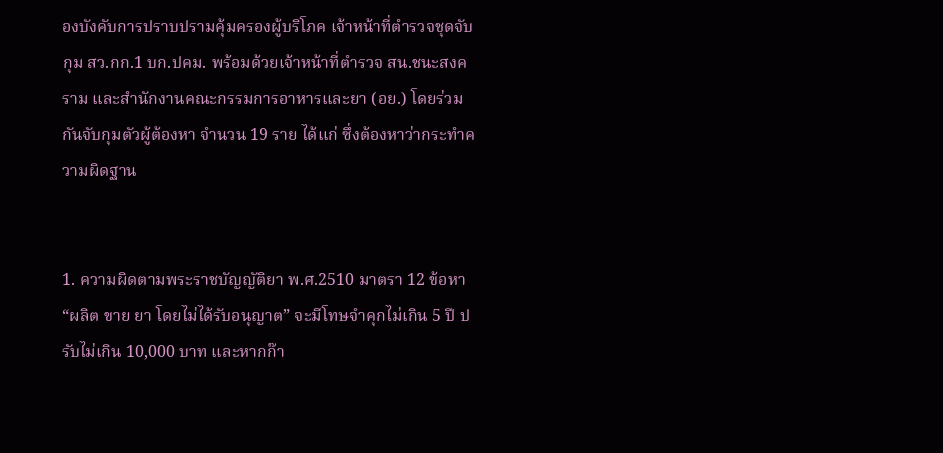องบังคับการปราบปรามคุ้มครองผู้บริโภค เจ้าหน้าที่ตำรวจชุดจับกุม สว.กก.1 บก.ปคม. พร้อมด้วยเจ้าหน้าที่ตำรวจ สน.ชนะสงคราม และสำนักงานคณะกรรมการอาหารและยา (อย.) โดยร่วมกันจับกุมตัวผู้ต้องหา จำนวน 19 ราย ได้แก่ ซึ่งต้องหาว่ากระทำความผิดฐาน


1. ความผิดตามพระราชบัญญัติยา พ.ศ.2510 มาตรา 12 ข้อหา “ผลิต ขาย ยา โดยไม่ได้รับอนุญาต” จะมีโทษจำคุกไม่เกิน 5 ปี ปรับไม่เกิน 10,000 บาท และหากก๊า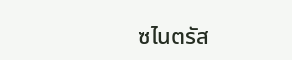ซไนตรัส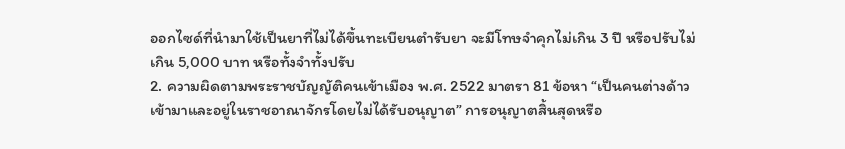ออกไซด์ที่นำมาใช้เป็นยาที่ไม่ได้ขึ้นทะเบียนตำรับยา จะมีโทษจำคุกไม่เกิน 3 ปี หรือปรับไม่เกิน 5,000 บาท หรือทั้งจำทั้งปรับ
2. ความผิดตามพระราชบัญญัติคนเข้าเมือง พ.ศ. 2522 มาตรา 81 ข้อหา “เป็นคนต่างด้าวเข้ามาและอยู่ในราชอาณาจักรโดยไม่ได้รับอนุญาต” การอนุญาตสิ้นสุดหรือ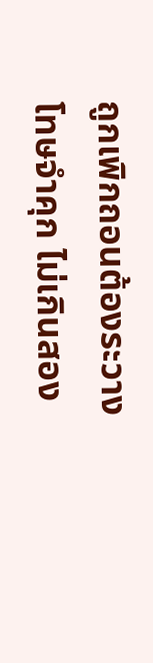ถูกเพิกถอนต้องระวางโทษจำคุก ไม่เกินสอง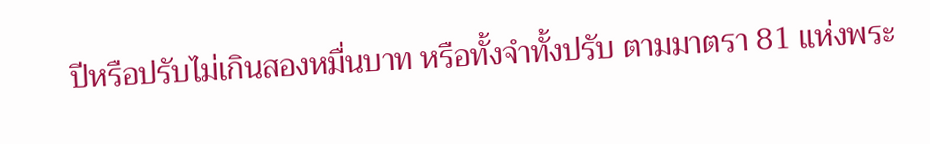ปีหรือปรับไม่เกินสองหมื่นบาท หรือทั้งจำทั้งปรับ ตามมาตรา 81 แห่งพระ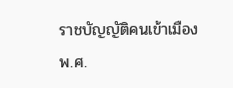ราชบัญญัติคนเข้าเมือง พ.ศ.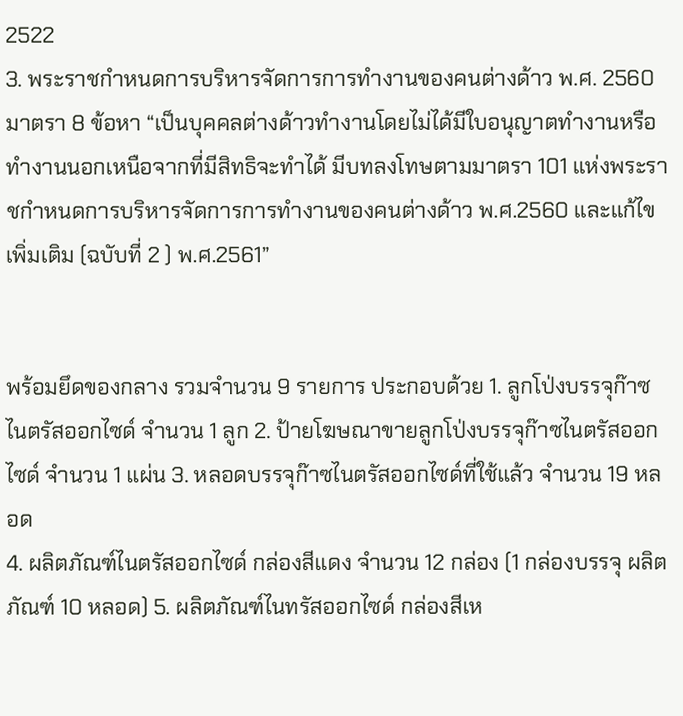2522
3. พระราชกำหนดการบริหารจัดการการทำงานของคนต่างด้าว พ.ศ. 2560 มาตรา 8 ข้อหา “เป็นบุคคลต่างด้าวทำงานโดยไม่ได้มีใบอนุญาตทำงานหรือทำงานนอกเหนือจากที่มีสิทธิจะทำได้ มีบทลงโทษตามมาตรา 101 แห่งพระราชกำหนดการบริหารจัดการการทำงานของคนต่างด้าว พ.ศ.2560 และแก้ไขเพิ่มเติม (ฉบับที่ 2 ) พ.ศ.2561”


พร้อมยึดของกลาง รวมจำนวน 9 รายการ ประกอบด้วย 1. ลูกโป่งบรรจุก๊าซไนตรัสออกไซด์ จำนวน 1 ลูก 2. ป้ายโฆษณาขายลูกโป่งบรรจุก๊าซไนตรัสออกไซด์ จำนวน 1 แผ่น 3. หลอดบรรจุก๊าซไนตรัสออกไซด์ที่ใช้แล้ว จำนวน 19 หลอด
4. ผลิตภัณฑ์ไนตรัสออกไซด์ กล่องสีแดง จำนวน 12 กล่อง (1 กล่องบรรจุ ผลิตภัณฑ์ 10 หลอด) 5. ผลิตภัณฑ์ไนทรัสออกไซด์ กล่องสีเห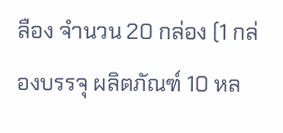ลือง จำนวน 20 กล่อง (1 กล่องบรรจุ ผลิตภัณฑ์ 10 หล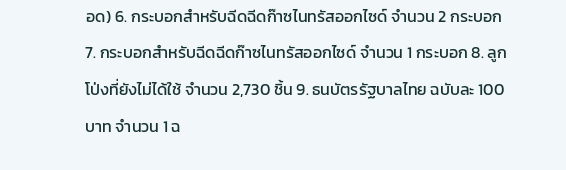อด) 6. กระบอกสำหรับฉีดฉีดก๊าซไนทรัสออกไซด์ จำนวน 2 กระบอก 7. กระบอกสำหรับฉีดฉีดก๊าซไนทรัสออกไซด์ จำนวน 1 กระบอก 8. ลูกโป่งที่ยังไม่ได้ใช้ จำนวน 2,730 ชิ้น 9. ธนบัตรรัฐบาลไทย ฉบับละ 100 บาท จำนวน 1 ฉ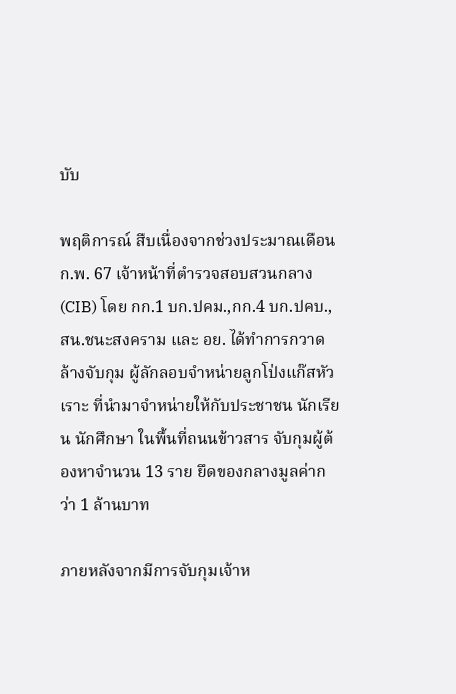บับ

พฤติการณ์ สืบเนื่องจากช่วงประมาณเดือน ก.พ. 67 เจ้าหน้าที่ตำรวจสอบสวนกลาง(CIB) โดย กก.1 บก.ปคม.,กก.4 บก.ปคบ., สน.ชนะสงคราม และ อย. ได้ทำการกวาดล้างจับกุม ผู้ลักลอบจำหน่ายลูกโป่งแก๊สหัวเราะ ที่นำมาจำหน่ายให้กับประชาชน นักเรียน นักศึกษา ในพื้นที่ถนนข้าวสาร จับกุมผู้ต้องหาจำนวน 13 ราย ยึดของกลางมูลค่ากว่า 1 ล้านบาท

ภายหลังจากมีการจับกุมเจ้าห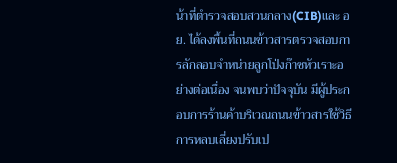น้าที่ตำรวจสอบสวนกลาง(CIB)และ อย. ได้ลงพื้นที่ถนนข้าวสารตรวจสอบการลักลอบจำหน่ายลูกโป่งก๊าซหัวเราะอย่างต่อเนื่อง จนพบว่าปัจจุบัน มีผู้ประกอบการร้านค้าบริเวณถนนข้าวสารใช้วิธีการหลบเลี่ยงปรับเป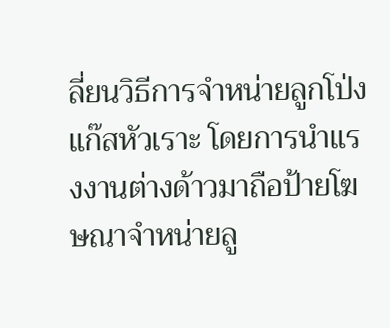ลี่ยนวิธีการจำหน่ายลูกโป่งแก๊สหัวเราะ โดยการนำแรงงานต่างด้าวมาถือป้ายโฆษณาจำหน่ายลู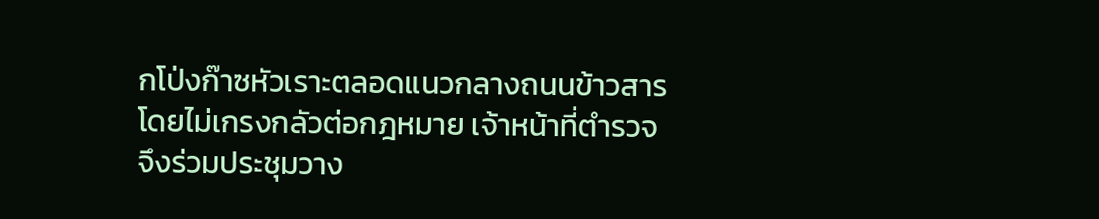กโป่งก๊าซหัวเราะตลอดแนวกลางถนนข้าวสาร โดยไม่เกรงกลัวต่อกฎหมาย เจ้าหน้าที่ตำรวจจึงร่วมประชุมวาง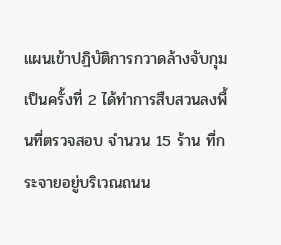แผนเข้าปฏิบัติการกวาดล้างจับกุมเป็นครั้งที่ 2 ได้ทำการสืบสวนลงพื้นที่ตรวจสอบ จำนวน 15 ร้าน ที่กระจายอยู่บริเวณถนน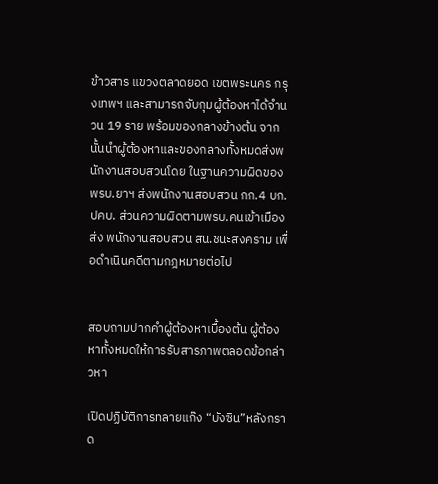ข้าวสาร แขวงตลาดยอด เขตพระนคร กรุงเทพฯ และสามารถจับกุมผู้ต้องหาได้จำนวน 19 ราย พร้อมของกลางข้างต้น จากนั้นนำผู้ต้องหาและของกลางทั้งหมดส่งพนักงานสอบสวนโดย ในฐานความผิดของพรบ.ยาฯ ส่งพนักงานสอบสวน กก.4 บก.ปคบ. ส่วนความผิดตามพรบ.คนเข้าเมือง ส่ง พนักงานสอบสวน สน.ชนะสงคราม เพื่อดำเนินคดีตามกฎหมายต่อไป


สอบถามปากคำผู้ต้องหาเบื้องต้น ผู้ต้องหาทั้งหมดให้การรับสารภาพตลอดข้อกล่าวหา

เปิดปฏิบัติการทลายแก๊ง “บังซิน”หลังกราด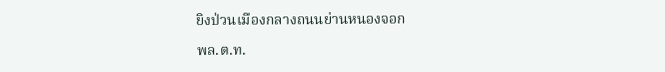ยิงป่วนเมืองกลางถนนย่านหนองจอก

พล.ต.ท.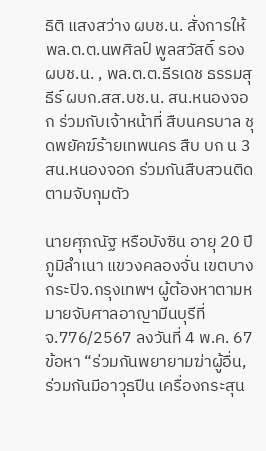ธิติ แสงสว่าง ผบช.น. สั่งการให้ พล.ต.ต.นพศิลป์ พูลสวัสดิ์ รอง ผบช.น. , พล.ต.ต.ธีรเดช ธรรมสุธีร์ ผบก.สส.บช.น. สน.หนองจอก ร่วมกับเจ้าหน้าที่ สืบนครบาล ชุดพยัคฆ์ร้ายเทพนคร สืบ บก น 3 สน.หนองจอก ร่วมกันสืบสวนติดตามจับกุมตัว

นายศุภณัฐ หรือบังซิน อายุ 20 ปี ภูมิลำเนา แขวงคลองจั่น เขตบางกระปิจ.กรุงเทพฯ ผู้ต้องหาตามหมายจับศาลอาญามีนบุรีที่ จ.776/2567 ลงวันที่ 4 พ.ค. 67 ข้อหา “ร่วมกันพยายามฆ่าผู้อื่น, ร่วมกันมีอาวุธปืน เครื่องกระสุน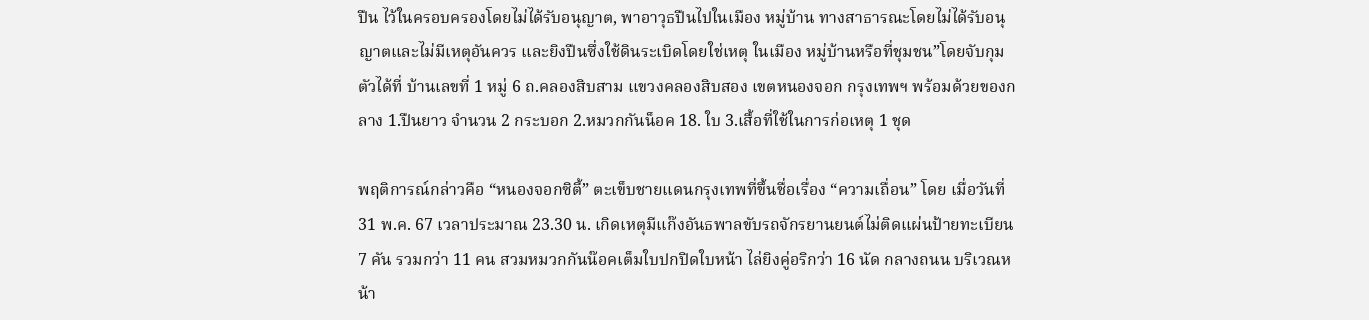ปืน ไว้ในครอบครองโดยไม่ได้รับอนุญาต, พาอาวุธปืนไปในเมือง หมู่บ้าน ทางสาธารณะโดยไม่ได้รับอนุญาตและไม่มีเหตุอันควร และยิงปืนซึ่งใช้ดินระเบิดโดยใช่เหตุ ในเมือง หมู่บ้านหรือที่ชุมชน”โดยจับกุมตัวได้ที่ บ้านเลขที่ 1 หมู่ 6 ถ.คลองสิบสาม แขวงคลองสิบสอง เขตหนองจอก กรุงเทพฯ พร้อมด้วยของกลาง 1.ปืนยาว จำนวน 2 กระบอก 2.หมวกกันน็อค 18. ใบ 3.เสื้อที่ใช้ในการก่อเหตุ 1 ชุด

พฤติการณ์กล่าวคือ “หนองจอกซิตี้” ตะเข็บชายแดนกรุงเทพที่ขึ้นชื่อเรื่อง “ความเถื่อน” โดย เมื่อวันที่ 31 พ.ค. 67 เวลาประมาณ 23.30 น. เกิดเหตุมีแก๊งอันธพาลขับรถจักรยานยนต์ไม่ติดแผ่นป้ายทะเบียน 7 คัน รวมกว่า 11 คน สวมหมวกกันน๊อคเต็มใบปกปิดใบหน้า ไล่ยิงคู่อริกว่า 16 นัด กลางถนน บริเวณหน้า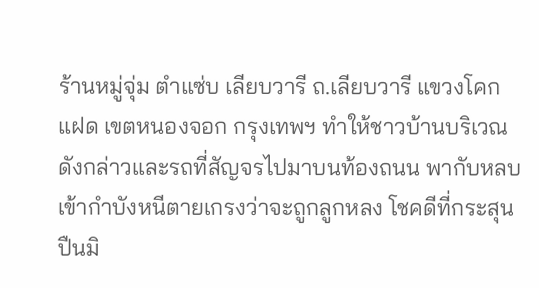ร้านหมู่จุ่ม ตำแซ่บ เลียบวารี ถ.เลียบวารี แขวงโคกแฝด เขตหนองจอก กรุงเทพฯ ทำให้ชาวบ้านบริเวณดังกล่าวและรถที่สัญจรไปมาบนท้องถนน พากับหลบเข้ากำบังหนีตายเกรงว่าจะถูกลูกหลง โชคดีที่กระสุนปืนมิ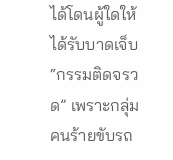ได้โดนผู้ใดให้ได้รับบาดเจ็บ “กรรมติดจรวด” เพราะกลุ่มคนร้ายขับรถ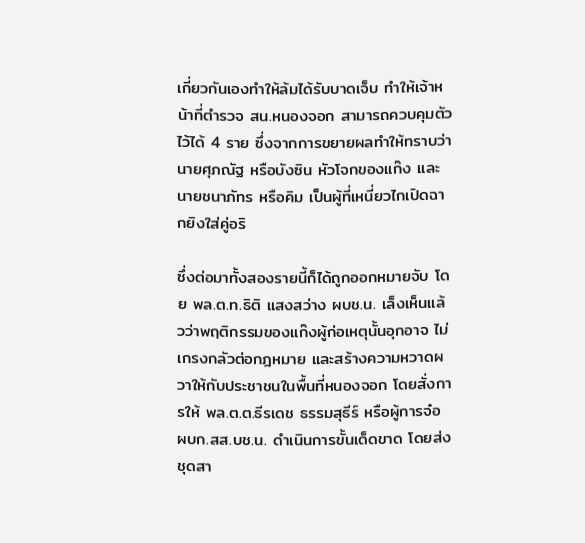เกี่ยวกันเองทำให้ล้มได้รับบาดเจ็บ ทำให้เจ้าหน้าที่ตำรวจ สน.หนองจอก สามารถควบคุมตัวไว้ได้ 4 ราย ซึ่งจากการขยายผลทำให้ทราบว่า นายศุภณัฐ หรือบังซิน หัวโจกของแก๊ง และ นายชนาภัทร หรือคิม เป็นผู้ที่เหนี่ยวไกเปิดฉากยิงใส่คู่อริ

ซึ่งต่อมาทั้งสองรายนี้ก็ได้ถูกออกหมายจับ โดย พล.ต.ท.ธิติ แสงสว่าง ผบช.น. เล็งเห็นแล้วว่าพฤติกรรมของแก๊งผู้ก่อเหตุนั้นอุกอาจ ไม่เกรงกลัวต่อกฎหมาย และสร้างความหวาดผวาให้กับประชาชนในพื้นที่หนองจอก โดยสั่งการให้ พล.ต.ต.ธีรเดช ธรรมสุธีร์ หรือผู้การจ๋อ ผบก.สส.บช.น. ดำเนินการขั้นเด็ดขาด โดยส่งชุดสา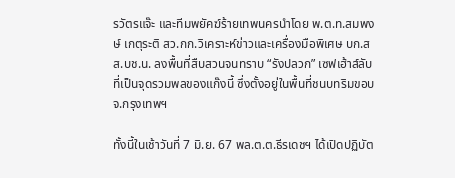รวัตรแจ๊ะ และทีมพยัคฆ์ร้ายเทพนครนำโดย พ.ต.ท.สมพงษ์ เกตุระติ สว.กก.วิเคราะห์ข่าวและเครื่องมือพิเศษ บก.สส.บช.น. ลงพื้นที่สืบสวนจนทราบ “รังปลวก” เซฟเฮ้าส์ลับที่เป็นจุดรวมพลของแก๊งนี้ ซึ่งตั้งอยู่ในพื้นที่ชนบทริมขอบ จ.กรุงเทพฯ

ทั้งนี้ในเช้าวันที่ 7 มิ.ย. 67 พล.ต.ต.ธีรเดชฯ ได้เปิดปฏิบัต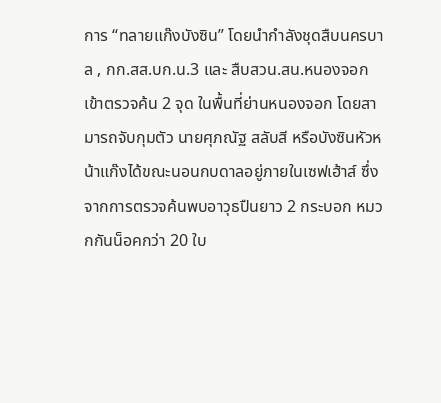การ “ทลายแก๊งบังซิน” โดยนำกำลังชุดสืบนครบาล , กก.สส.บก.น.3 และ สืบสวน.สน.หนองจอก เข้าตรวจค้น 2 จุด ในพื้นที่ย่านหนองจอก โดยสามารถจับกุมตัว นายศุภณัฐ สลับสี หรือบังซินหัวหน้าแก๊งได้ขณะนอนกบดาลอยู่ภายในเซฟเฮ้าส์ ซึ่งจากการตรวจค้นพบอาวุธปืนยาว 2 กระบอก หมวกกันน็อคกว่า 20 ใบ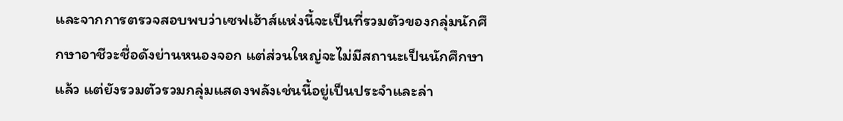และจากการตรวจสอบพบว่าเซฟเฮ้าส์แห่งนี้จะเป็นที่รวมตัวของกลุ่มนักศึกษาอาชีวะชื่อดังย่านหนองจอก แต่ส่วนใหญ่จะไม่มีสถานะเป็นนักศึกษาแล้ว แต่ยังรวมตัวรวมกลุ่มแสดงพลังเช่นนี้อยู่เป็นประจำและล่า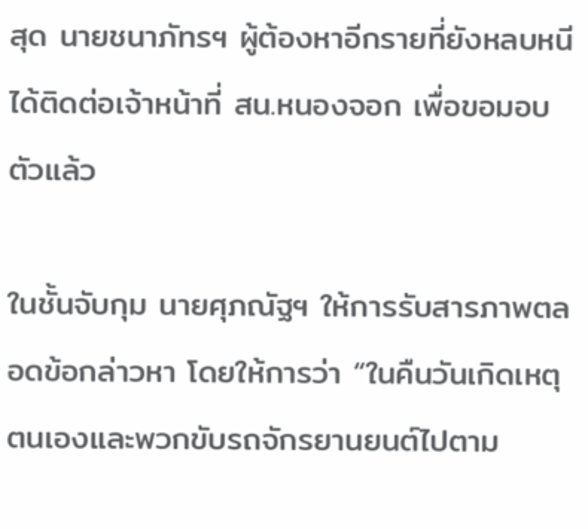สุด นายชนาภัทรฯ ผู้ต้องหาอีกรายที่ยังหลบหนีได้ติดต่อเจ้าหน้าที่ สน.หนองจอก เพื่อขอมอบตัวแล้ว

ในชั้นจับกุม นายศุภณัฐฯ ให้การรับสารภาพตลอดข้อกล่าวหา โดยให้การว่า “ในคืนวันเกิดเหตุ ตนเองและพวกขับรถจักรยานยนต์ไปตาม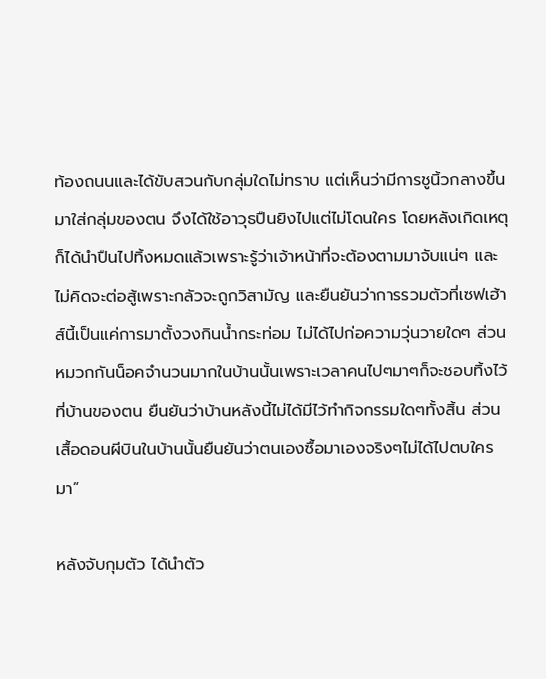ท้องถนนและได้ขับสวนกับกลุ่มใดไม่ทราบ แต่เห็นว่ามีการชูนิ้วกลางขึ้นมาใส่กลุ่มของตน จึงได้ใช้อาวุธปืนยิงไปแต่ไม่โดนใคร โดยหลังเกิดเหตุก็ได้นำปืนไปทิ้งหมดแล้วเพราะรู้ว่าเจ้าหน้าที่จะต้องตามมาจับแน่ๆ และไม่คิดจะต่อสู้เพราะกลัวจะถูกวิสามัญ และยืนยันว่าการรวมตัวที่เซฟเฮ้าส์นี้เป็นแค่การมาตั้งวงกินน้ำกระท่อม ไม่ได้ไปก่อความวุ่นวายใดๆ ส่วนหมวกกันน็อคจำนวนมากในบ้านนั้นเพราะเวลาคนไปๆมาๆก็จะชอบทิ้งไว้ที่บ้านของตน ยืนยันว่าบ้านหลังนี้ไม่ได้มีไว้ทำกิจกรรมใดๆทั้งสิ้น ส่วนเสื้อดอนผีบินในบ้านนั้นยืนยันว่าตนเองซื้อมาเองจริงๆไม่ได้ไปตบใครมา”

หลังจับกุมตัว ได้นำตัว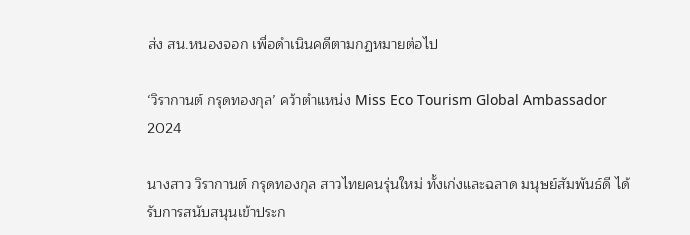ส่ง สน.หนองจอก เพื่อดำเนินคดีตามกฏหมายต่อไป

‘วิรากานต์ กรุดทองกุล’ คว้าตำแหน่ง Miss Eco Tourism Global Ambassador 2024

นางสาว วิรากานต์ กรุดทองกุล สาวไทยคนรุ่นใหม่ ทั้งเก่งและฉลาด มนุษย์สัมพันธ์ดี ได้รับการสนับสนุนเข้าประก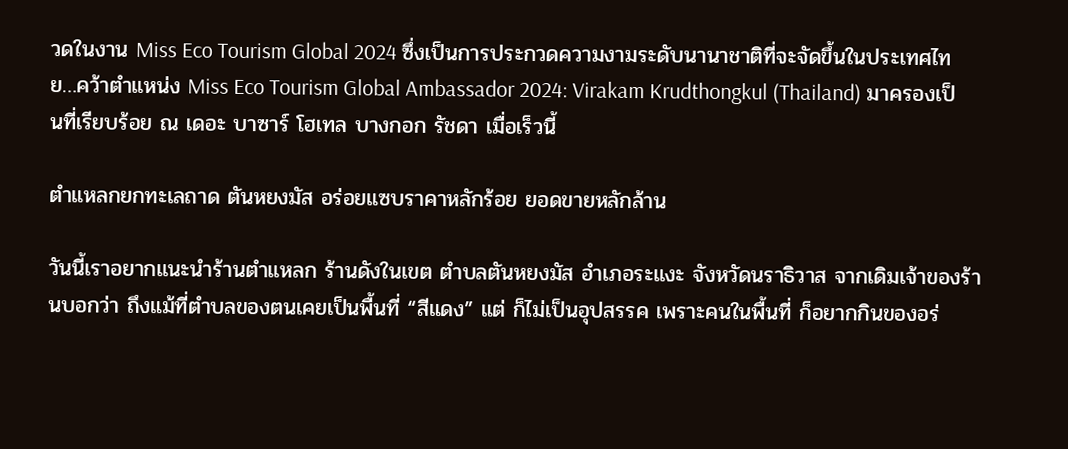วดในงาน Miss Eco Tourism Global 2024 ซึ่งเป็นการประกวดความงามระดับนานาชาติที่จะจัดขึ้นในประเทศไทย…คว้าตำแหน่ง Miss Eco Tourism Global Ambassador 2024: Virakam Krudthongkul (Thailand) มาครองเป็นที่เรียบร้อย ณ เดอะ บาซาร์ โฮเทล บางกอก รัชดา เมื่อเร็วนี้

ตำแหลกยกทะเลถาด ตันหยงมัส อร่อยแซบราคาหลักร้อย ยอดขายหลักล้าน

วันนี้เราอยากแนะนำร้านตำแหลก ร้านดังในเขต ตำบลตันหยงมัส อำเภอระแงะ จังหวัดนราธิวาส จากเดิมเจ้าของร้านบอกว่า ถึงแม้ที่ตำบลของตนเคยเป็นพื้นที่ “สีแดง” แต่ ก็ไม่เป็นอุปสรรค เพราะคนในพื้นที่ ก็อยากกินของอร่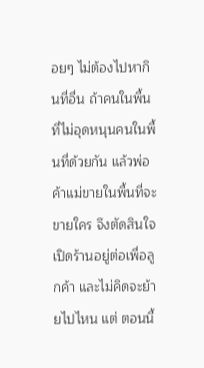อยๆ ไม่ต้องไปหากินที่อื่น ถ้าคนในพื้นที่ไม่อุดหนุนคนในพื้นที่ด้วยกัน แล้วพ่อค้าแม่ขายในพื้นที่จะขายใคร จึงตัดสินใจ เปิดร้านอยู่ต่อเพื่อลูกค้า และไม่คิดจะย้ายไปไหน แต่ ตอนนี้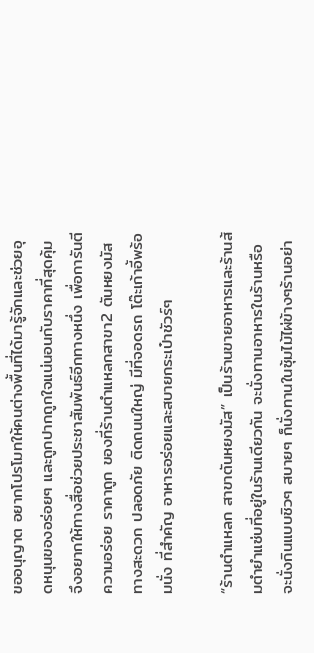ขออนุญาต อยากโปรโมทให้คนต่างพื้นที่ได้มารู้จักและช่วยอุดหนุนของอร่อยๆ และถูกปากถูกใจแน่นอนกับราคาที่สุดคุ้ม จึงอยากให้ทางสื่อช่วยประชาสัมพันธ์อีกทางหนึ่ง เพื่อการันตีความอร่อย ราคาถูก ของที่ร้านตำแหลกสาขา2 ตันหยงมัส ทางสะดวก ปลอดภัย ติดถนนใหญ่ มีที่จอดรถ โต๊ะเก้าอี้พร้อมนั่ง ที่สำคัญ อาหารอร่อยและสบายกระเป๋าชัวร์ๆ

“ร้านตำแหลก สาขาตันหยงมัส” เป็นร้านขายอาหารและร้านส้มตำยำแซ่บที่อยู่ในร้านเดียวกัน จะนั่งทานอาหารในร้านหรือจะนั่งกินแบบชิวๆ สบายๆ ก็นั่งทานในซุ้มไม้ไผ่ข้างๆร้านอย่า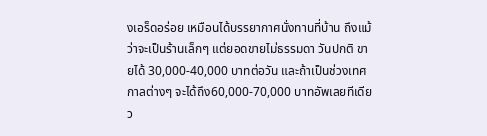งเอร็ดอร่อย เหมือนได้บรรยากาศนั่งทานที่บ้าน ถึงแม้ว่าจะเป็นร้านเล็กๆ แต่ยอดขายไม่ธรรมดา วันปกติ ขายได้ 30,000-40,000 บาทต่อวัน และถ้าเป็นช่วงเทศกาลต่างๆ จะได้ถึง60,000-70,000 บาทอัพเลยทีเดียว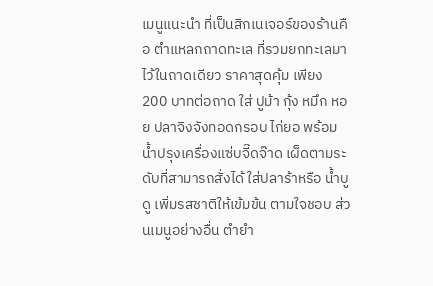เมนูแนะนำ ที่เป็นสิกเนเจอร์ของร้านคือ ตำแหลกถาดทะเล ที่รวมยกทะเลมาไว้ในถาดเดียว ราคาสุดคุ้ม เพียง 200 บาทต่อถาด ใส่ ปูม้า กุ้ง หมึก หอย ปลาจิงจังทอดกรอบ ไก่ยอ พร้อมน้ำปรุงเครื่องแซ่บจี๊ดจ๊าด เผ็ดตามระดับที่สามารถสั่งได้ ใส่ปลาร้าหรือ น้ำบูดู เพิ่มรสชาติให้เข้มข้น ตามใจชอบ ส่วนเมนูอย่างอื่น ตำยำ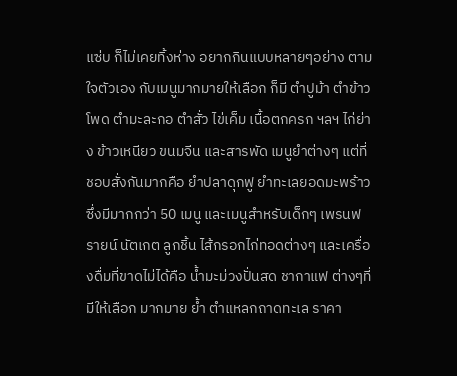แซ่บ ก็ไม่เคยทิ้งห่าง อยากกินแบบหลายๆอย่าง ตามใจตัวเอง กับเมนูมากมายให้เลือก ก็มี ตำปูม้า ตำข้าวโพด ตำมะละกอ ตำสั่ว ไข่เค็ม เนื้อตกครก ฯลฯ ไก่ย่าง ข้าวเหนียว ขนมจีน และสารพัด เมนูยำต่างๆ แต่ที่ชอบสั่งกันมากคือ ยำปลาดุกฟู ยำทะเลยอดมะพร้าว ซึ่งมีมากกว่า 50 เมนู และเมนูสำหรับเด็กๆ เพรนฟรายน์ นัตเกต ลูกชิ้น ไส้กรอกไก่ทอดต่างๆ และเครื่องดื่มที่ขาดไม่ได้คือ น้ำมะม่วงปั่นสด ชากาแฟ ต่างๆที่มีให้เลือก มากมาย ย้ำ ตำแหลกถาดทะเล ราคา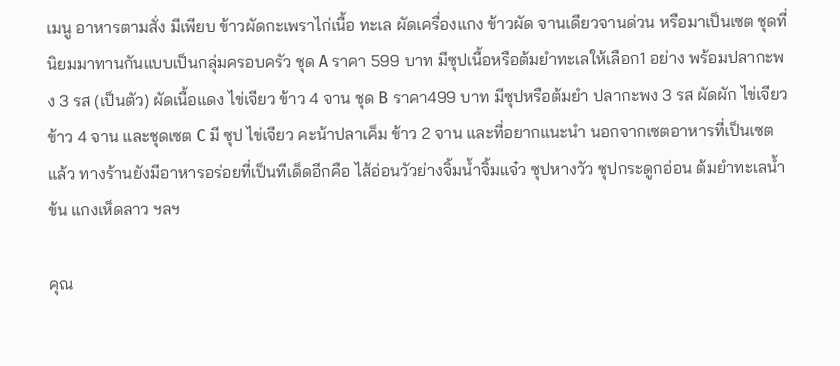เมนู อาหารตามสั่ง มีเพียบ ข้าวผัดกะเพราไก่เนื้อ ทะเล ผัดเครื่องแกง ข้าวผัด จานเดียวจานด่วน หรือมาเป็นเซต ชุดที่นิยมมาทานกันแบบเป็นกลุ่มครอบครัว ชุด A ราคา 599 บาท มีซุปเนื้อหรือต้มยำทะเลให้เลือก1 อย่าง พร้อมปลากะพง 3 รส (เป็นตัว) ผัดเนื้อแดง ไข่เจียว ข้าว 4 จาน ชุด B ราคา499 บาท มีซุปหรือต้มยำ ปลากะพง 3 รส ผัดผัก ไข่เจียว ข้าว 4 จาน และชุดเซต C มี ซุป ไข่เจียว คะน้าปลาเค็ม ข้าว 2 จาน และที่อยากแนะนำ นอกจากเซตอาหารที่เป็นเซตแล้ว ทางร้านยังมีอาหารอร่อยที่เป็นทีเด็ดอีกคือ ไส้อ่อนวัวย่างจิ้มน้ำจิ้มแจ๋ว ซุปหางวัว ซุปกระดูกอ่อน ต้มยำทะเลน้ำข้น แกงเห็ดลาว ฯลฯ

คุณ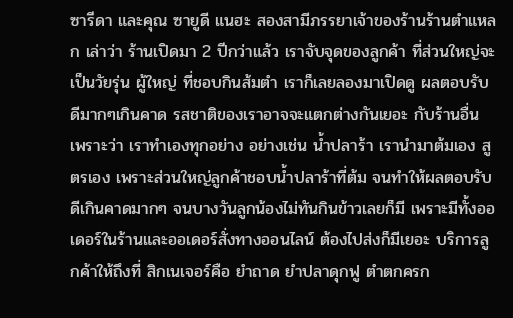ซารีดา และคุณ ซายูดี แนฮะ สองสามีภรรยาเจ้าของร้านร้านตำแหลก เล่าว่า ร้านเปิดมา 2 ปีกว่าแล้ว เราจับจุดของลูกค้า ที่ส่วนใหญ่จะเป็นวัยรุ่น ผู้ใหญ่ ที่ชอบกินส้มตำ เราก็เลยลองมาเปิดดู ผลตอบรับดีมากๆเกินคาด รสชาติของเราอาจจะแตกต่างกันเยอะ กับร้านอื่น เพราะว่า เราทำเองทุกอย่าง อย่างเช่น น้ำปลาร้า เรานำมาต้มเอง สูตรเอง เพราะส่วนใหญ่ลูกค้าชอบน้ำปลาร้าที่ต้ม จนทำให้ผลตอบรับ ดีเกินคาดมากๆ จนบางวันลูกน้องไม่ทันกินข้าวเลยก็มี เพราะมีทั้งออเดอร์ในร้านและออเดอร์สั่งทางออนไลน์ ต้องไปส่งก็มีเยอะ บริการลูกค้าให้ถึงที่ สิกเนเจอร์คือ ยำถาด ยำปลาดุกฟู ตำตกครก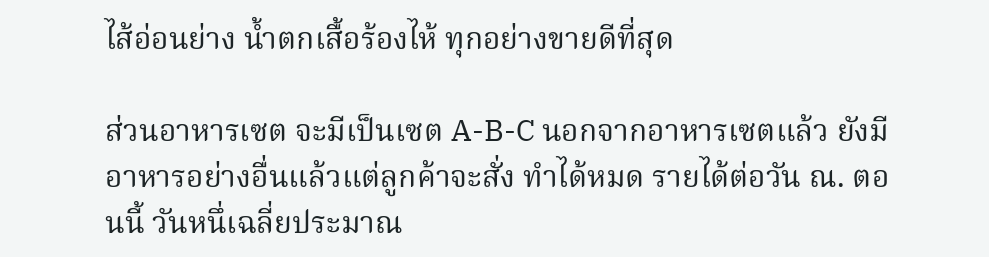ไส้อ่อนย่าง น้ำตกเสื้อร้องไห้ ทุกอย่างขายดีที่สุด

ส่วนอาหารเซต จะมีเป็นเซต A-B-C นอกจากอาหารเซตแล้ว ยังมีอาหารอย่างอื่นแล้วแต่ลูกค้าจะสั่ง ทำได้หมด รายได้ต่อวัน ณ. ตอนนี้ วันหนึ่เฉลี่ยประมาณ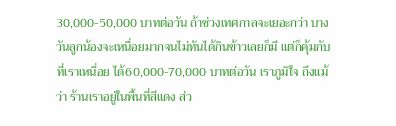30,000-50,000 บาทต่อวัน ถ้าช่วงเทศกาลจะเยอะกว่า บางวันลูกน้องจะเหนื่อยมากจนไม่ทันได้กินข้าวเลยก็มี แต่ก็คุ้มกับที่เราเหนื่อย ได้60,000-70,000 บาทต่อวัน เราภูมิใจ ถึงแม้ว่า ร้านเราอยู่ในพื้นที่สีแดง ส่ว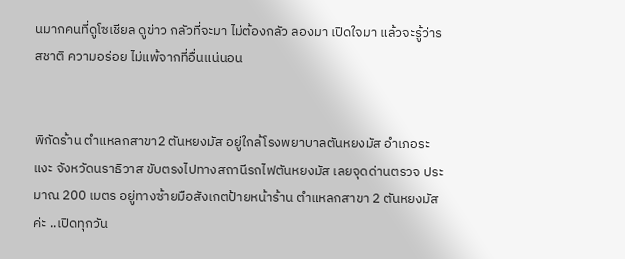นมากคนที่ดูโซเชียล ดูข่าว กลัวที่จะมา ไม่ต้องกลัว ลองมา เปิดใจมา แล้วจะรู้ว่ารสชาติ ความอร่อย ไม่แพ้จากที่อื่นแน่นอน


พิกัดร้าน ตำแหลกสาขา2 ตันหยงมัส อยู่ใกล้โรงพยาบาลตันหยงมัส อำเภอระแงะ จังหวัดนราธิวาส ขับตรงไปทางสถานีรถไฟตันหยงมัส เลยจุดด่านตรวจ ประมาณ 200 เมตร อยู่ทางซ้ายมือสังเกตป้ายหน้าร้าน ตำแหลกสาขา 2 ตันหยงมัสค่ะ ..เปิดทุกวัน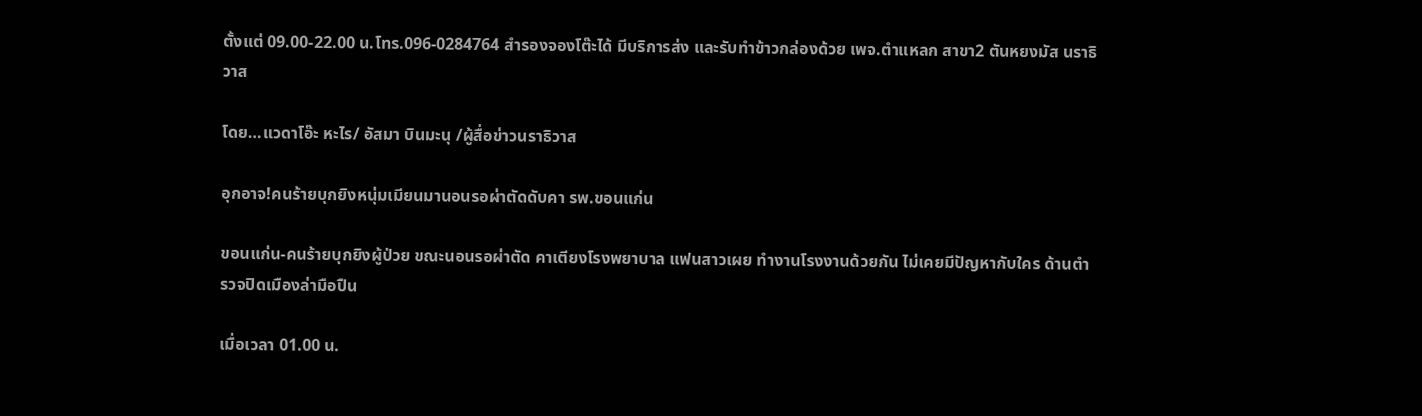ตั้งแต่ 09.00-22.00 น.โทร.096-0284764 สำรองจองโต๊ะได้ มีบริการส่ง และรับทำข้าวกล่องด้วย เพจ.ตำแหลก สาขา2 ตันหยงมัส นราธิวาส

โดย…แวดาโอ๊ะ หะไร/ อัสมา บินมะนุ /ผู้สื่อข่าวนราธิวาส

อุกอาจ!คนร้ายบุกยิงหนุ่มเมียนมานอนรอผ่าตัดดับคา รพ.ขอนแก่น

ขอนแก่น-คนร้ายบุกยิงผู้ป่วย ขณะนอนรอผ่าตัด คาเตียงโรงพยาบาล แฟนสาวเผย ทำงานโรงงานด้วยกัน ไม่เคยมีปัญหากับใคร ด้านตำรวจปิดเมืองล่ามือปืน

เมื่อเวลา 01.00 น.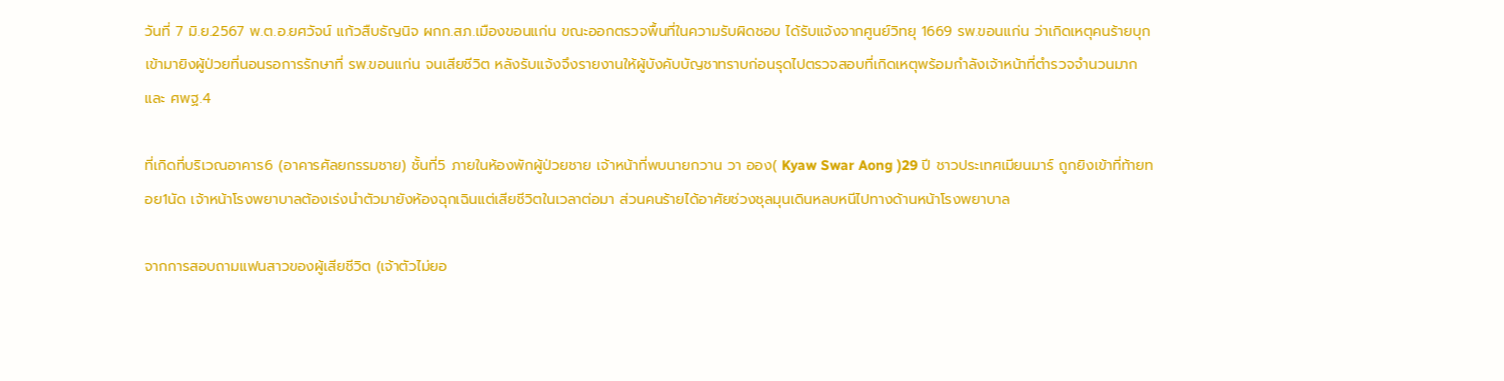วันที่ 7 มิ.ย.2567 พ.ต.อ.ยศวัจน์ แก้วสืบธัญนิจ ผกก.สภ.เมืองขอนแก่น ขณะออกตรวจพื้นที่ในความรับผิดชอบ ได้รับแจ้งจากศูนย์วิทยุ 1669 รพ.ขอนแก่น ว่าเกิดเหตุคนร้ายบุกเข้ามายิงผู้ป่วยที่นอนรอการรักษาที่ รพ.ขอนแก่น จนเสียชีวิต หลังรับแจ้งจึงรายงานให้ผู้บังคับบัญชาทราบก่อนรุดไปตรวจสอบที่เกิดเหตุพร้อมกำลังเจ้าหน้าที่ตำรวจจำนวนมาก และ ศพฐ.4

ที่เกิดที่บริเวณอาคาร6 (อาคารศัลยกรรมชาย) ชั้นที่5 ภายในห้องพักผู้ป่วยชาย เจ้าหน้าที่พบนายกวาน วา ออง( Kyaw Swar Aong )29 ปี ชาวประเทศเมียนมาร์ ถูกยิงเข้าที่ท้ายทอย1นัด เจ้าหน้าโรงพยาบาลต้องเร่งนำตัวมายังห้องฉุกเฉินแต่เสียชีวิตในเวลาต่อมา ส่วนคนร้ายได้อาศัยช่วงชุลมุนเดินหลบหนีไปทางด้านหน้าโรงพยาบาล

จากการสอบถามแฟนสาวของผู้เสียชีวิต (เจ้าตัวไม่ยอ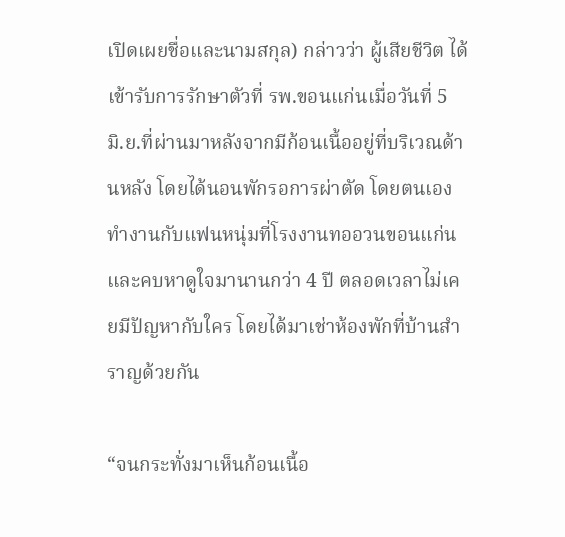เปิดเผยชื่อและนามสกุล) กล่าวว่า ผู้เสียชีวิต ได้เข้ารับการรักษาตัวที่ รพ.ขอนแก่นเมื่อวันที่ 5 มิ.ย.ที่ผ่านมาหลังจากมีก้อนเนื้ออยู่ที่บริเวณด้านหลัง โดยได้นอนพักรอการผ่าตัด โดยตนเองทำงานกับแฟนหนุ่มที่โรงงานทออวนขอนแก่น และคบหาดูใจมานานกว่า 4 ปี ตลอดเวลาไม่เคยมีปัญหากับใคร โดยได้มาเช่าห้องพักที่บ้านสำราญด้วยกัน

“จนกระทั่งมาเห็นก้อนเนื้อ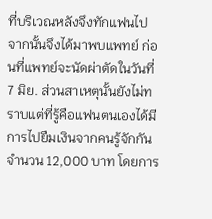ที่บริเวณหลังจึงทักแฟนไป จากนั้นจึงได้มาพบแพทย์ ก่อนที่แพทย์จะนัดผ่าตัดในวันที่ 7 มิย. ส่วนสาเหตุนั้นยังไม่ทราบแต่ที่รู้คือแฟนตนเองได้มีการไปยืมเงินจากคนรู้จักกันจำนวน 12,000 บาท โดยการ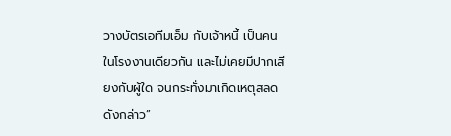วางบัตรเอทีมเอ็ม กับเจ้าหนี้ เป็นคนในโรงงานเดียวกัน และไม่เคยมีปากเสียงกับผู้ใด จนกระทั่งมาเกิดเหตุสลดดังกล่าว”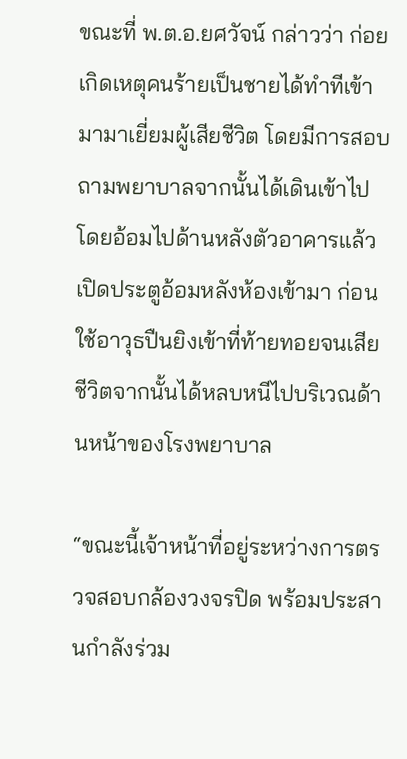ขณะที่ พ.ต.อ.ยศวัจน์ กล่าวว่า ก่อยเกิดเหตุคนร้ายเป็นชายได้ทำทีเข้ามามาเยี่ยมผู้เสียชีวิต โดยมีการสอบถามพยาบาลจากนั้นได้เดินเข้าไปโดยอ้อมไปด้านหลังตัวอาคารแล้วเปิดประตูอ้อมหลังห้องเข้ามา ก่อนใช้อาวุธปืนยิงเข้าที่ท้ายทอยจนเสียชีวิตจากนั้นได้หลบหนีไปบริเวณด้านหน้าของโรงพยาบาล

“ขณะนี้เจ้าหน้าที่อยู่ระหว่างการตรวจสอบกล้องวงจรปิด พร้อมประสานกำลังร่วม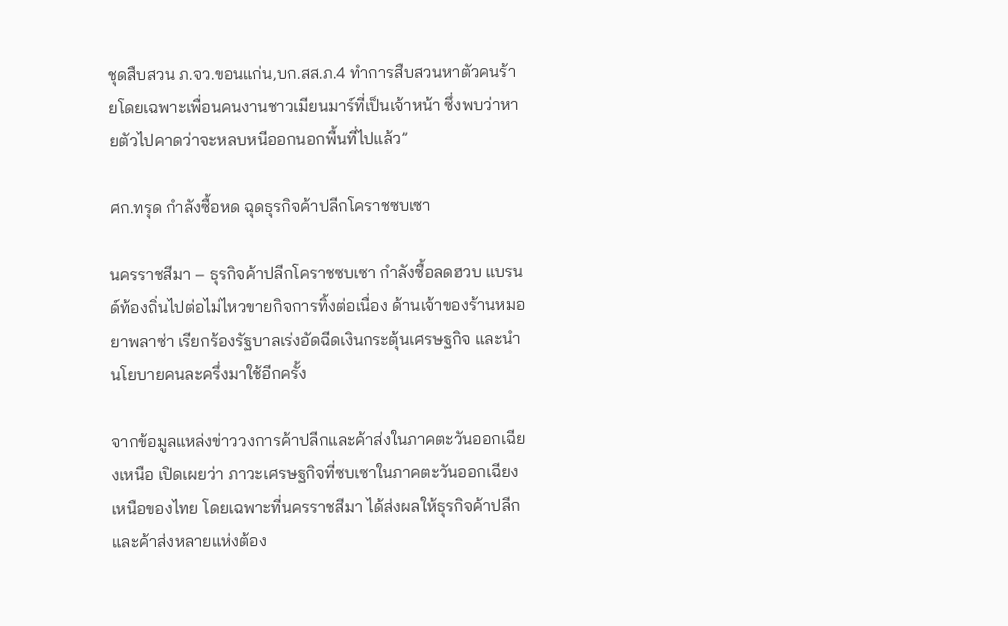ชุดสืบสวน ภ.จว.ขอนแก่น,บก.สส.ภ.4 ทำการสืบสวนหาตัวคนร้ายโดยเฉพาะเพื่อนคนงานชาวเมียนมาร์ที่เป็นเจ้าหน้า ซึ่งพบว่าหายตัวไปคาดว่าจะหลบหนีออกนอกพื้นที่ไปแล้ว”

ศก.ทรุด กำลังซื้อหด ฉุดธุรกิจค้าปลีกโคราชซบเซา

นครราชสีมา – ธุรกิจค้าปลีกโคราชซบเซา กำลังซื้อลดฮวบ แบรนด์ท้องถิ่นไปต่อไม่ไหวขายกิจการทิ้งต่อเนื่อง ด้านเจ้าของร้านหมอยาพลาซ่า เรียกร้องรัฐบาลเร่งอัดฉีดเงินกระตุ้นเศรษฐกิจ และนำนโยบายคนละครึ่งมาใช้อีกครั้ง

จากข้อมูลแหล่งข่าววงการค้าปลีกและค้าส่งในภาคตะวันออกเฉียงเหนือ เปิดเผยว่า ภาวะเศรษฐกิจที่ซบเซาในภาคตะวันออกเฉียงเหนือของไทย โดยเฉพาะที่นครราชสีมา ได้ส่งผลให้ธุรกิจค้าปลีกและค้าส่งหลายแห่งต้อง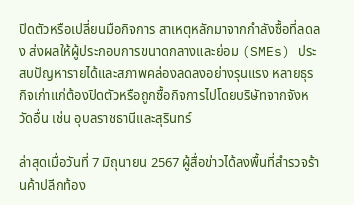ปิดตัวหรือเปลี่ยนมือกิจการ สาเหตุหลักมาจากกำลังซื้อที่ลดลง ส่งผลให้ผู้ประกอบการขนาดกลางและย่อม (SMEs) ประสบปัญหารายได้และสภาพคล่องลดลงอย่างรุนแรง หลายธุรกิจเก่าแก่ต้องปิดตัวหรือถูกซื้อกิจการไปโดยบริษัทจากจังหวัดอื่น เช่น อุบลราชธานีและสุรินทร์

ล่าสุดเมื่อวันที่ 7 มิถุนายน 2567 ผู้สื่อข่าวได้ลงพื้นที่สำรวจร้านค้าปลีกท้อง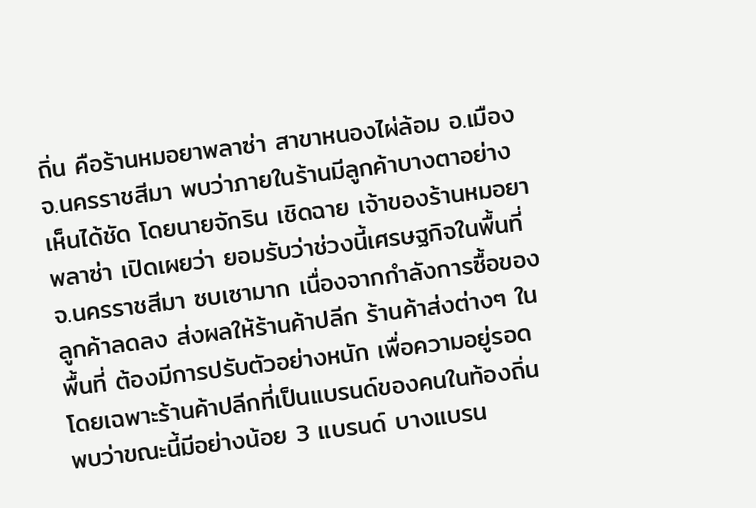ถิ่น คือร้านหมอยาพลาซ่า สาขาหนองไผ่ล้อม อ.เมือง จ.นครราชสีมา พบว่าภายในร้านมีลูกค้าบางตาอย่างเห็นได้ชัด โดยนายจักริน เชิดฉาย เจ้าของร้านหมอยาพลาซ่า เปิดเผยว่า ยอมรับว่าช่วงนี้เศรษฐกิจในพื้นที่ จ.นครราชสีมา ซบเซามาก เนื่องจากกำลังการซื้อของลูกค้าลดลง ส่งผลให้ร้านค้าปลีก ร้านค้าส่งต่างๆ ในพื้นที่ ต้องมีการปรับตัวอย่างหนัก เพื่อความอยู่รอด โดยเฉพาะร้านค้าปลีกที่เป็นแบรนด์ของคนในท้องถิ่น พบว่าขณะนี้มีอย่างน้อย 3 แบรนด์ บางแบรน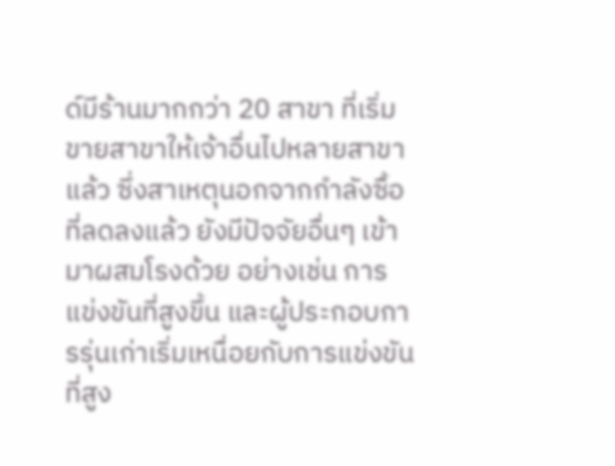ด์มีร้านมากกว่า 20 สาขา ที่เริ่มขายสาขาให้เจ้าอื่นไปหลายสาขาแล้ว ซึ่งสาเหตุนอกจากกำลังซื้อที่ลดลงแล้ว ยังมีปัจจัยอื่นๆ เข้ามาผสมโรงด้วย อย่างเช่น การแข่งขันที่สูงขึ้น และผู้ประกอบการรุ่นเก่าเริ่มเหนื่อยกับการแข่งขันที่สูง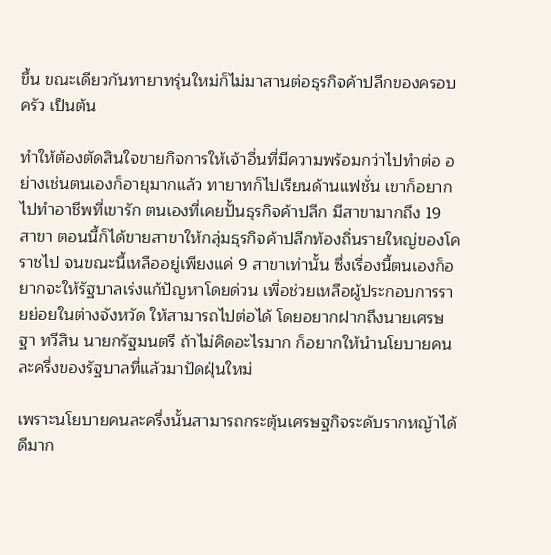ขึ้น ขณะเดียวกันทายาทรุ่นใหม่ก็ไม่มาสานต่อธุรกิจค้าปลีกของครอบครัว เป็นต้น

ทำให้ต้องตัดสินใจขายกิจการให้เจ้าอื่นที่มีความพร้อมกว่าไปทำต่อ อย่างเช่นตนเองก็อายุมากแล้ว ทายาทก็ไปเรียนด้านแฟชั่น เขาก็อยากไปทำอาชีพที่เขารัก ตนเองที่เคยปั้นธุรกิจค้าปลีก มีสาขามากถึง 19 สาขา ตอนนี้ก็ได้ขายสาขาให้กลุ่มธุรกิจค้าปลีกท้องถิ่นรายใหญ่ของโคราชไป จนขณะนี้เหลืออยู่เพียงแค่ 9 สาขาเท่านั้น ซึ่งเรื่องนี้ตนเองก็อยากจะให้รัฐบาลเร่งแก้ปัญหาโดยด่วน เพื่อช่วยเหลือผู้ประกอบการรายย่อยในต่างจังหวัด ให้สามารถไปต่อได้ โดยอยากฝากถึงนายเศรษฐา ทวีสิน นายกรัฐมนตรี ถ้าไม่คิดอะไรมาก ก็อยากให้นำนโยบายคนละครึ่งของรัฐบาลที่แล้วมาปัดฝุ่นใหม่

เพราะนโยบายคนละครึ่งนั้นสามารถกระตุ้นเศรษฐกิจระดับรากหญ้าได้ดีมาก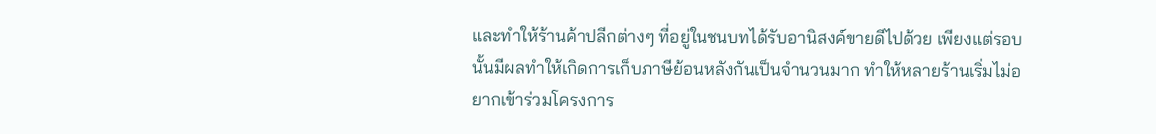และทำให้ร้านค้าปลีกต่างๆ ที่อยู่ในชนบทได้รับอานิสงค์ขายดีไปด้วย เพียงแต่รอบนั้นมีผลทำให้เกิดการเก็บภาษีย้อนหลังกันเป็นจำนวนมาก ทำให้หลายร้านเริ่มไม่อยากเข้าร่วมโครงการ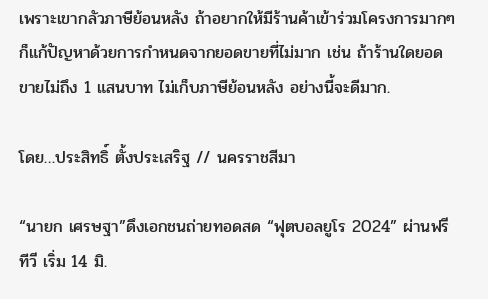เพราะเขากลัวภาษีย้อนหลัง ถ้าอยากให้มีร้านค้าเข้าร่วมโครงการมากๆ ก็แก้ปัญหาด้วยการกำหนดจากยอดขายที่ไม่มาก เช่น ถ้าร้านใดยอดขายไม่ถึง 1 แสนบาท ไม่เก็บภาษีย้อนหลัง อย่างนี้จะดีมาก.

โดย…ประสิทธิ์ ตั้งประเสริฐ // นครราชสีมา

“นายก เศรษฐา”ดึงเอกชนถ่ายทอดสด “ฟุตบอลยูโร 2024” ผ่านฟรีทีวี เริ่ม 14 มิ.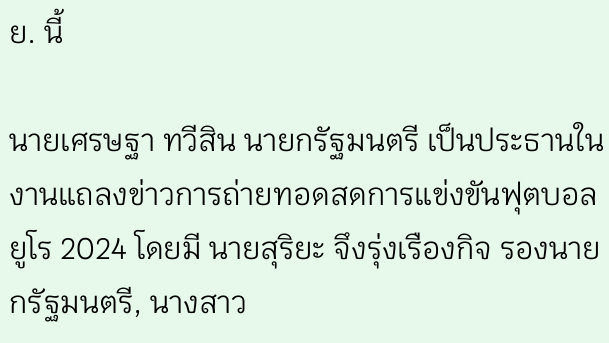ย. นี้

นายเศรษฐา ทวีสิน นายกรัฐมนตรี เป็นประธานในงานแถลงข่าวการถ่ายทอดสดการแข่งขันฟุตบอลยูโร 2024 โดยมี นายสุริยะ จึงรุ่งเรืองกิจ รองนายกรัฐมนตรี, นางสาว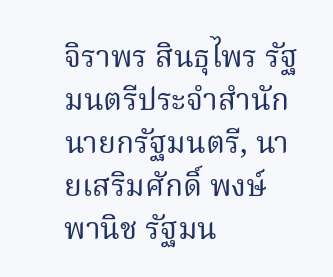จิราพร สินธุไพร รัฐมนตรีประจำสำนักนายกรัฐมนตรี, นายเสริมศักดิ์ พงษ์พานิช รัฐมน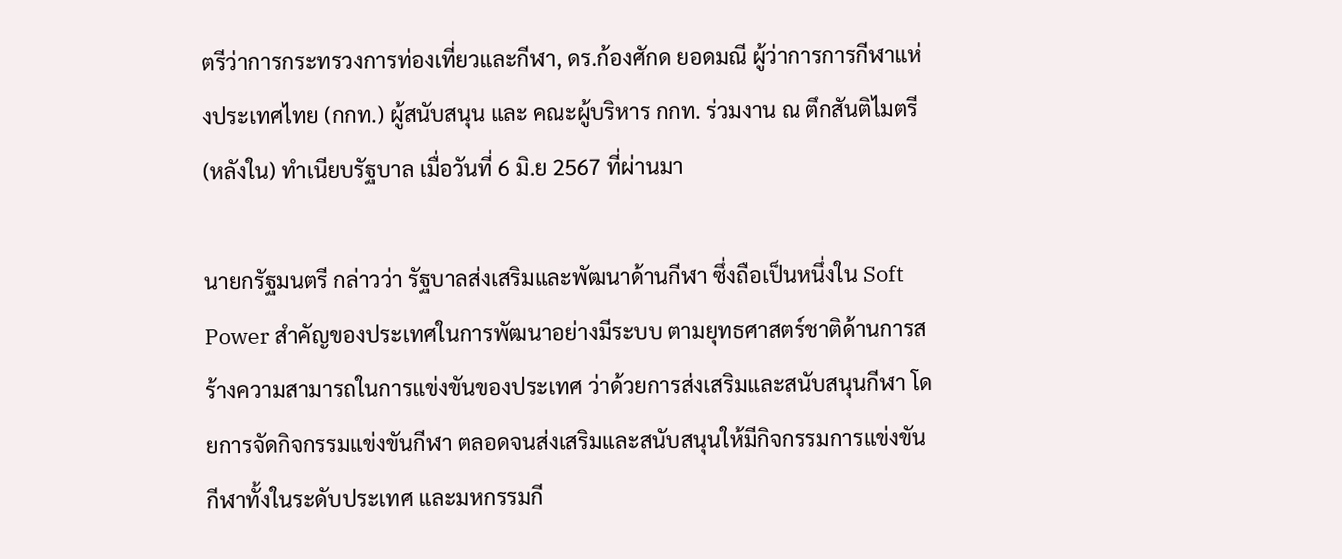ตรีว่าการกระทรวงการท่องเที่ยวและกีฬา, ดร.ก้องศักด ยอดมณี ผู้ว่าการการกีฬาแห่งประเทศไทย (กกท.) ผู้สนับสนุน และ คณะผู้บริหาร กกท. ร่วมงาน ณ ตึกสันติไมตรี (หลังใน) ทำเนียบรัฐบาล เมื่อวันที่ 6 มิ.ย 2567 ที่ผ่านมา

นายกรัฐมนตรี กล่าวว่า รัฐบาลส่งเสริมและพัฒนาด้านกีฬา ซึ่งถือเป็นหนึ่งใน Soft Power สำคัญของประเทศในการพัฒนาอย่างมีระบบ ตามยุทธศาสตร์ชาติด้านการสร้างความสามารถในการแข่งขันของประเทศ ว่าด้วยการส่งเสริมและสนับสนุนกีฬา โดยการจัดกิจกรรมแข่งขันกีฬา ตลอดจนส่งเสริมและสนับสนุนให้มีกิจกรรมการแข่งขันกีฬาทั้งในระดับประเทศ และมหกรรมกี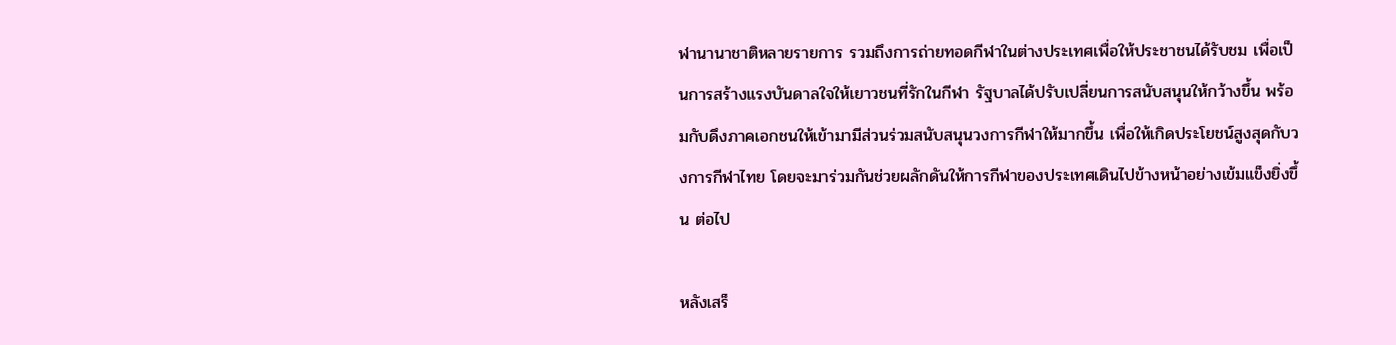ฬานานาชาติหลายรายการ รวมถึงการถ่ายทอดกีฬาในต่างประเทศเพื่อให้ประชาชนได้รับชม เพื่อเป็นการสร้างแรงบันดาลใจให้เยาวชนที่รักในกีฬา รัฐบาลได้ปรับเปลี่ยนการสนับสนุนให้กว้างขึ้น พร้อมกับดึงภาคเอกชนให้เข้ามามีส่วนร่วมสนับสนุนวงการกีฬาให้มากขึ้น เพื่อให้เกิดประโยชน์สูงสุดกับวงการกีฬาไทย โดยจะมาร่วมกันช่วยผลักดันให้การกีฬาของประเทศเดินไปข้างหน้าอย่างเข้มแข็งยิ่งขึ้น ต่อไป

หลังเสร็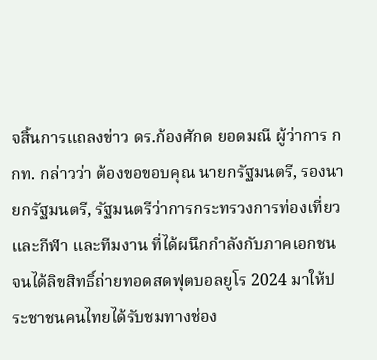จสิ้นการแถลงข่าว ดร.ก้องศักด ยอดมณี ผู้ว่าการ กกท. กล่าวว่า ต้องขอขอบคุณ นายกรัฐมนตรี, รองนายกรัฐมนตรี, รัฐมนตรีว่าการกระทรวงการท่องเที่ยวและกีฬา และทีมงาน ที่ได้ผนึกกำลังกับภาคเอกชน จนได้ลิขสิทธิ์ถ่ายทอดสดฟุตบอลยูโร 2024 มาให้ประชาชนคนไทยได้รับชมทางช่อง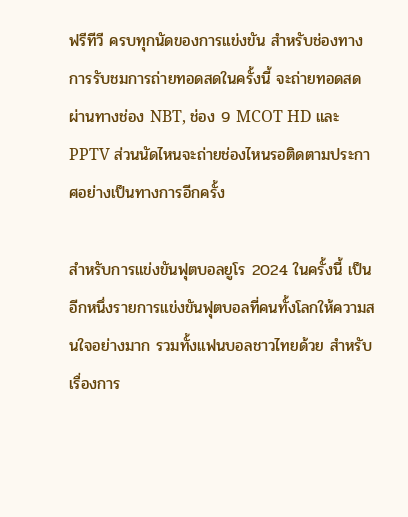ฟรีทีวี ครบทุกนัดของการแข่งขัน สำหรับช่องทางการรับชมการถ่ายทอดสดในครั้งนี้ จะถ่ายทอดสดผ่านทางช่อง NBT, ช่อง 9 MCOT HD และ PPTV ส่วนนัดไหนจะถ่ายช่องไหนรอติดตามประกาศอย่างเป็นทางการอีกครั้ง

สำหรับการแข่งขันฟุตบอลยูโร 2024 ในครั้งนี้ เป็นอีกหนึ่งรายการแข่งขันฟุตบอลที่คนทั้งโลกให้ความสนใจอย่างมาก รวมทั้งแฟนบอลชาวไทยด้วย สำหรับเรื่องการ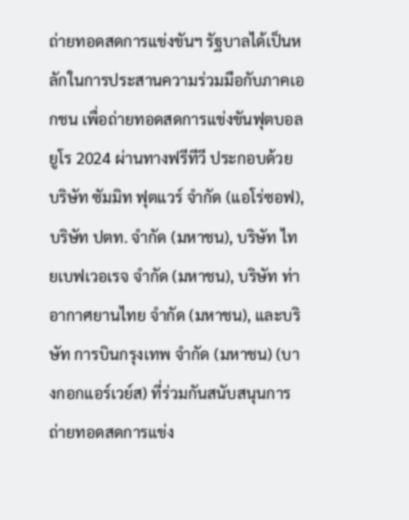ถ่ายทอดสดการแข่งขันฯ รัฐบาลได้เป็นหลักในการประสานความร่วมมือกับภาคเอกชน เพื่อถ่ายทอดสดการแข่งขันฟุตบอลยูโร 2024 ผ่านทางฟรีทีวี ประกอบด้วย บริษัท ซัมมิท ฟุตแวร์ จำกัด (แอโร่ซอฟ), บริษัท ปตท. จำกัด (มหาชน), บริษัท ไทยเบฟเวอเรจ จำกัด (มหาชน), บริษัท ท่าอากาศยานไทย จำกัด (มหาชน), และบริษัท การบินกรุงเทพ จำกัด (มหาชน) (บางกอกแอร์เวย์ส) ที่ร่วมกันสนับสนุนการถ่ายทอดสดการแข่ง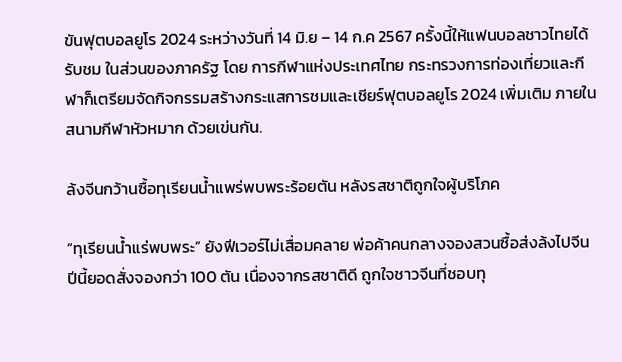ขันฟุตบอลยูโร 2024 ระหว่างวันที่ 14 มิ.ย – 14 ก.ค 2567 ครั้งนี้ให้แฟนบอลชาวไทยได้รับชม ในส่วนของภาครัฐ โดย การกีฬาแห่งประเทศไทย กระทรวงการท่องเที่ยวและกีฬาก็เตรียมจัดกิจกรรมสร้างกระแสการชมและเชียร์ฟุตบอลยูโร 2024 เพิ่มเติม ภายในสนามกีฬาหัวหมาก ด้วยเข่นกัน.

ล้งจีนกว้านซื้อทุเรียนน้ำแพร่พบพระร้อยตัน หลังรสชาติถูกใจผู้บริโภค

“ทุเรียนน้ำแร่พบพระ” ยังฟีเวอร์ไม่เสื่อมคลาย พ่อค้าคนกลางจองสวนซื้อส่งล้งไปจีน ปีนี้ยอดสั่งจองกว่า 100 ตัน เนื่องจากรสชาติดี ถูกใจชาวจีนที่ชอบทุ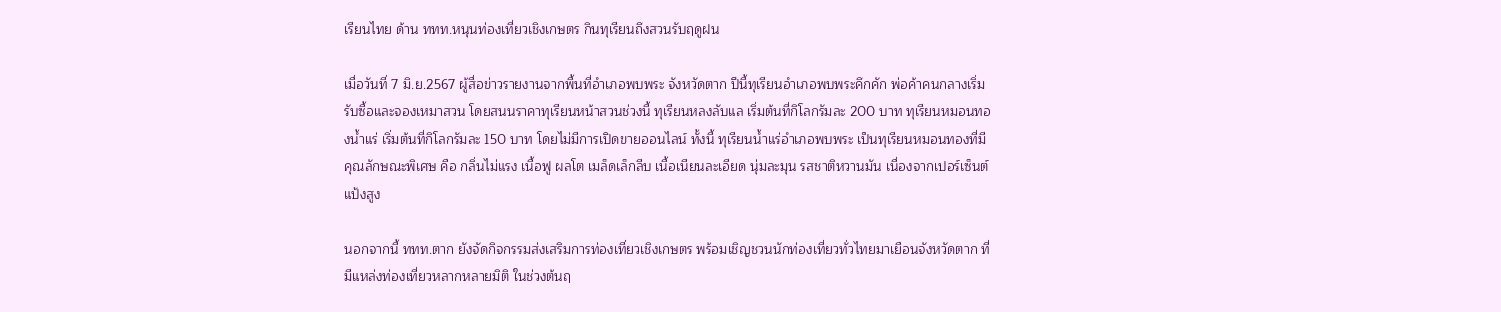เรียนไทย ด้าน ททท.หนุนท่องเที่ยวเชิงเกษตร กินทุเรียนถึงสวนรับฤดูฝน

เมื่อวันที่ 7 มิ.ย.2567 ผู้สื่อข่าวรายงานจากพื้นที่อำเภอพบพระ จังหวัดตาก ปีนี้ทุเรียนอำเภอพบพระคึกคัก พ่อค้าคนกลางเริ่มรับซื้อและจองเหมาสวน โดยสนนราคาทุเรียนหน้าสวนช่วงนี้ ทุเรียนหลงลับแล เริ่มต้นที่กิโลกรัมละ 200 บาท ทุเรียนหมอนทองน้ำแร่ เริ่มต้นที่กิโลกรัมละ 150 บาท โดยไม่มีการเปิดขายออนไลน์ ทั้งนี้ ทุเรียนน้ำแร่อำเภอพบพระ เป็นทุเรียนหมอนทองที่มีคุณลักษณะพิเศษ คือ กลิ่นไม่แรง เนื้อฟู ผลโต เมล็ดเล็กลีบ เนื้อเนียนละเอียด นุ่มละมุน รสชาติหวานมัน เนื่องจากเปอร์เซ็นต์แป้งสูง

นอกจากนี้ ททท.ตาก ยังจัดกิจกรรมส่งเสริมการท่องเที่ยวเชิงเกษตร พร้อมเชิญชวนนักท่องเที่ยวทั่วไทยมาเยือนจังหวัดตาก ที่มีแหล่งท่องเที่ยวหลากหลายมิติ ในช่วงต้นฤ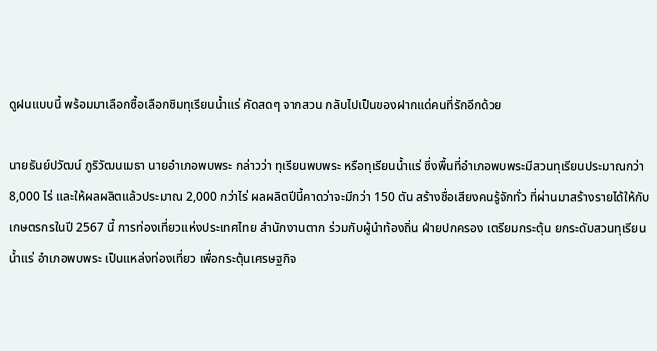ดูฝนแบบนี้ พร้อมมาเลือกซื้อเลือกชิมทุเรียนน้ำแร่ คัดสดๆ จากสวน กลับไปเป็นของฝากแด่คนที่รักอีกด้วย

นายธันย์ปวัฒน์ ภูริวัฒนเมธา นายอำเภอพบพระ กล่าวว่า ทุเรียนพบพระ หรือทุเรียนน้ำแร่ ซึ่งพื้นที่อำเภอพบพระมีสวนทุเรียนประมาณกว่า 8,000 ไร่ และให้ผลผลิตแล้วประมาณ 2,000 กว่าไร่ ผลผลิตปีนี้คาดว่าจะมีกว่า 150 ตัน สร้างชื่อเสียงคนรู้จักทั่ว ที่ผ่านมาสร้างรายได้ให้กับเกษตรกรในปี 2567 นี้ การท่องเที่ยวแห่งประเทศไทย สำนักงานตาก ร่วมกับผู้นำท้องถิ่น ฝ่ายปกครอง เตรียมกระตุ้น ยกระดับสวนทุเรียนน้ำแร่ อำเภอพบพระ เป็นแหล่งท่องเที่ยว เพื่อกระตุ้นเศรษฐกิจ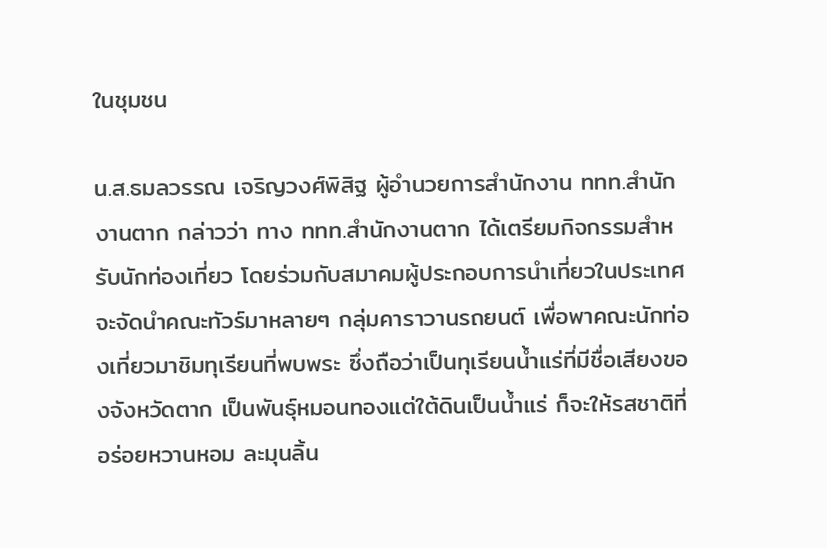ในชุมชน

น.ส.ธมลวรรณ เจริญวงศ์พิสิฐ ผู้อำนวยการสำนักงาน ททท.สำนักงานตาก กล่าวว่า ทาง ททท.สำนักงานตาก ได้เตรียมกิจกรรมสำหรับนักท่องเที่ยว โดยร่วมกับสมาคมผู้ประกอบการนำเที่ยวในประเทศ จะจัดนำคณะทัวร์มาหลายๆ กลุ่มคาราวานรถยนต์ เพื่อพาคณะนักท่องเที่ยวมาชิมทุเรียนที่พบพระ ซึ่งถือว่าเป็นทุเรียนน้ำแร่ที่มีชื่อเสียงของจังหวัดตาก เป็นพันธุ์หมอนทองแต่ใต้ดินเป็นน้ำแร่ ก็จะให้รสชาติที่อร่อยหวานหอม ละมุนลิ้น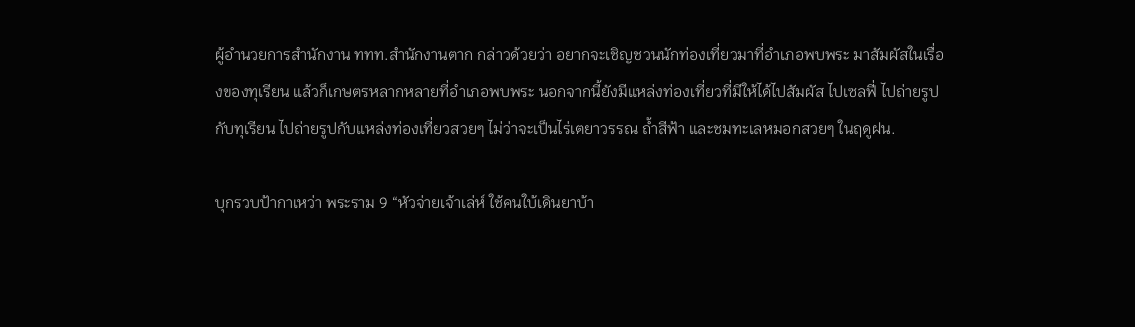ผู้อำนวยการสำนักงาน ททท.สำนักงานตาก กล่าวด้วยว่า อยากจะเชิญชวนนักท่องเที่ยวมาที่อำเภอพบพระ มาสัมผัสในเรื่องของทุเรียน แล้วก็เกษตรหลากหลายที่อำเภอพบพระ นอกจากนี้ยังมีแหล่งท่องเที่ยวที่มีให้ได้ไปสัมผัส ไปเซลฟี่ ไปถ่ายรูปกับทุเรียน ไปถ่ายรูปกับแหล่งท่องเที่ยวสวยๆ ไม่ว่าจะเป็นไร่เตยาวรรณ ถ้ำสีฟ้า และชมทะเลหมอกสวยๆ ในฤดูฝน.

บุกรวบป้ากาเหว่า พระราม 9 “หัวจ่ายเจ้าเล่ห์ ใช้คนใบ้เดินยาบ้า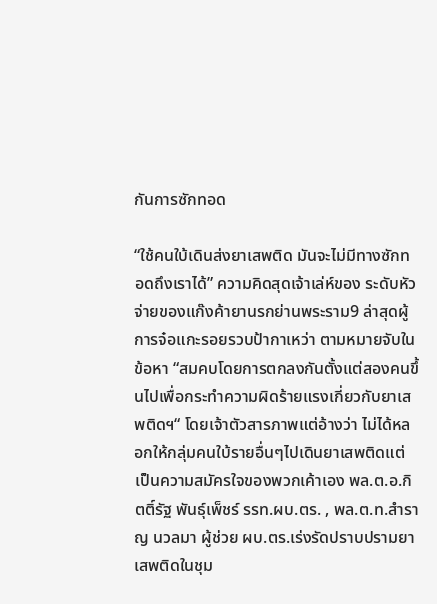กันการซักทอด

“ใช้คนใบ้เดินส่งยาเสพติด มันจะไม่มีทางซักทอดถึงเราได้” ความคิดสุดเจ้าเล่ห์ของ ระดับหัวจ่ายของแก๊งค้ายานรกย่านพระราม9 ล่าสุดผู้การจ๋อแกะรอยรวบป้ากาเหว่า ตามหมายจับในข้อหา “สมคบโดยการตกลงกันตั้งแต่สองคนขึ้นไปเพื่อกระทำความผิดร้ายแรงเกี่ยวกับยาเสพติดฯ“ โดยเจ้าตัวสารภาพแต่อ้างว่า ไม่ได้หลอกให้กลุ่มคนใบ้รายอื่นๆไปเดินยาเสพติดแต่เป็นความสมัครใจของพวกเค้าเอง พล.ต.อ.กิตติ์รัฐ พันธุ์เพ็ชร์ รรท.ผบ.ตร. , พล.ต.ท.สำราญ นวลมา ผู้ช่วย ผบ.ตร.เร่งรัดปราบปรามยาเสพติดในชุม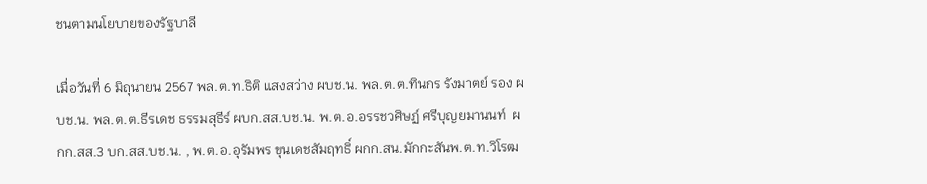ชนตามนโยบายของรัฐบาลี

เมื่อวันที่ 6 มิถุนายน 2567 พล.ต.ท.ธิติ แสงสว่าง ผบช.น. พล.ต.ต.ทินกร รังมาตย์ รอง ผบช.น. พล.ต.ต.ธีรเดช ธรรมสุธีร์ ผบก.สส.บช.น. พ.ต.อ.อรรชวศิษฏ์ ศรีบุญยมานนท์  ผกก.สส.3 บก.สส.บช.น. , พ.ต.อ.อุรัมพร ขุนเดชสัมฤทธิ์ ผกก.สน.มักกะสันพ.ต.ท.วิโรฒ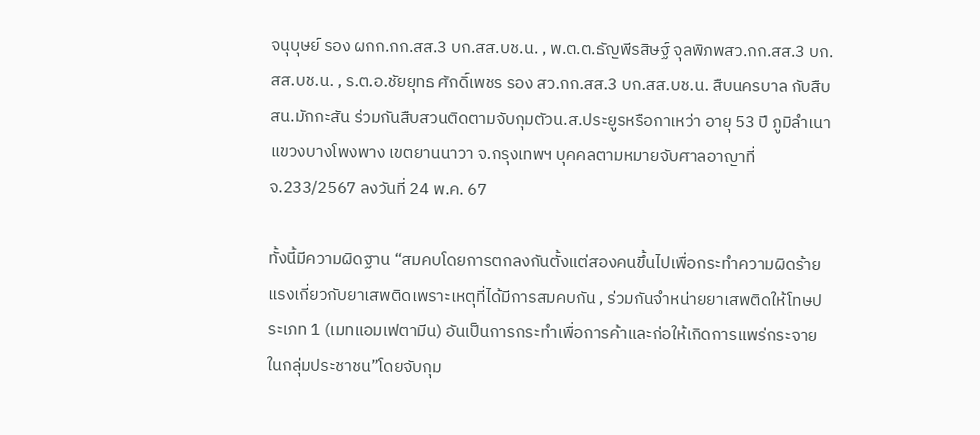จนุบุษย์ รอง ผกก.กก.สส.3 บก.สส.บช.น. , พ.ต.ต.ธัญพีรสิษฐ์ จุลพิภพสว.กก.สส.3 บก.สส.บช.น. , ร.ต.อ.ชัยยุทธ ศักดิ์เพชร รอง สว.กก.สส.3 บก.สส.บช.น. สืบนครบาล กับสืบ สน.มักกะสัน ร่วมกันสืบสวนติดตามจับกุมตัวน.ส.ประยูรหรือกาเหว่า อายุ 53 ปี ภูมิลำเนา แขวงบางโพงพาง เขตยานนาวา จ.กรุงเทพฯ บุคคลตามหมายจับศาลอาญาที่ จ.233/2567 ลงวันที่ 24 พ.ค. 67

ทั้งนี้มีความผิดฐาน “สมคบโดยการตกลงกันตั้งแต่สองคนขึ้นไปเพื่อกระทำความผิดร้ายแรงเกี่ยวกับยาเสพติดเพราะเหตุที่ได้มีการสมคบกัน , ร่วมกันจำหน่ายยาเสพติดให้โทษประเภท 1 (เมทแอมเฟตามีน) อันเป็นการกระทำเพื่อการค้าและก่อให้เกิดการแพร่กระจายในกลุ่มประชาชน”โดยจับกุม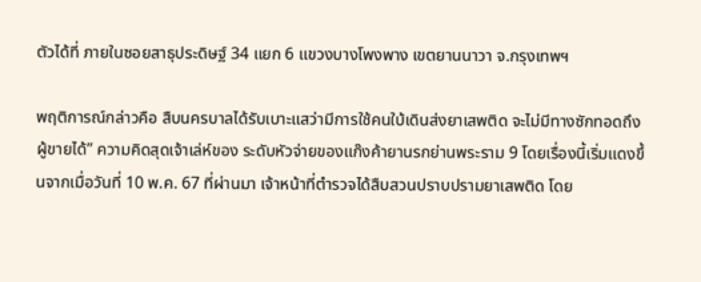ตัวได้ที่ ภายในซอยสาธุประดิษฐ์ 34 แยก 6 แขวงบางโพงพาง เขตยานนาวา จ.กรุงเทพฯ

พฤติการณ์กล่าวคือ สืบนครบาลได้รับเบาะแสว่ามีการใช้คนใบ้เดินส่งยาเสพติด จะไม่มีทางซักทอดถึงผู้ขายได้” ความคิดสุดเจ้าเล่ห์ของ ระดับหัวจ่ายของแก๊งค้ายานรกย่านพระราม 9 โดยเรื่องนี้เริ่มแดงขึ้นจากเมื่อวันที่ 10 พ.ค. 67 ที่ผ่านมา เจ้าหน้าที่ตำรวจได้สืบสวนปราบปรามยาเสพติด โดย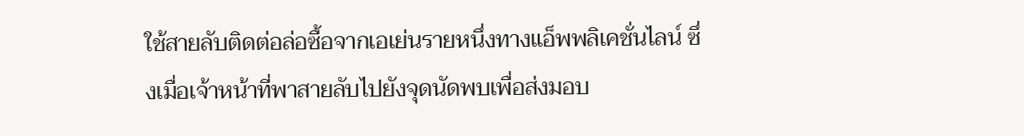ใช้สายลับติดต่อล่อซื้อจากเอเย่นรายหนึ่งทางแอ็พพลิเคชั่นไลน์ ซึ่งเมื่อเจ้าหน้าที่พาสายลับไปยังจุดนัดพบเพื่อส่งมอบ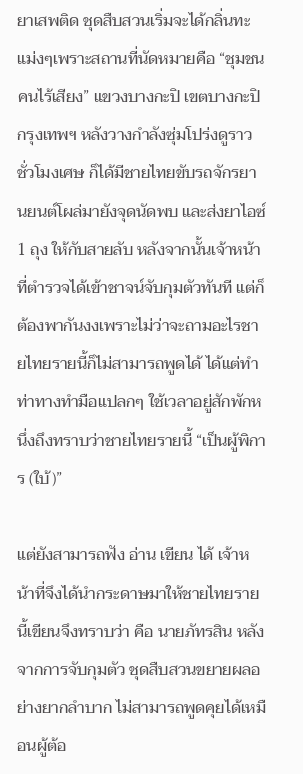ยาเสพติด ชุดสืบสวนเริ่มจะได้กลิ่นทะแม่งๆเพราะสถานที่นัดหมายคือ “ชุมชนคนไร้เสียง” แขวงบางกะปิ เขตบางกะปิ กรุงเทพฯ หลังวางกำลังซุ่มโปร่งดูราวชั่วโมงเศษ ก็ได้มีชายไทยขับรถจักรยานยนต์โผล่มายังจุดนัดพบ และส่งยาไอซ์ 1 ถุง ให้กับสายลับ หลังจากนั้นเจ้าหน้าที่ตำรวจได้เข้าชาจน์จับกุมตัวทันที แต่ก็ต้องพากันงงเพราะไม่ว่าจะถามอะไรชายไทยรายนี้ก็ไม่สามารถพูดได้ ได้แต่ทำท่าทางทำมือแปลกๆ ใช้เวลาอยู่สักพักหนึ่งถึงทราบว่าชายไทยรายนี้ “เป็นผู้พิการ (ใบ้)”

แต่ยังสามารถฟัง อ่าน เขียน ได้ เจ้าหน้าที่จึงได้นำกระดาษมาให้ชายไทยรายนี้เขียนจึงทราบว่า คือ นายภัทรสิน หลังจากการจับกุมตัว ชุดสืบสวนขยายผลอย่างยากลำบาก ไม่สามารถพูดคุยได้เหมือนผู้ต้อ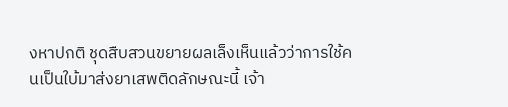งหาปกติ ชุดสืบสวนขยายผลเล็งเห็นแล้วว่าการใช้คนเป็นใบ้มาส่งยาเสพติดลักษณะนี้ เจ้า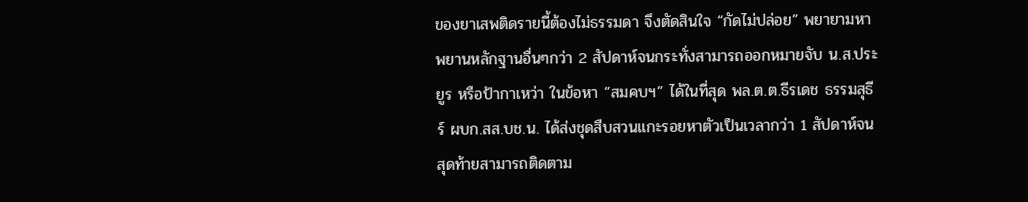ของยาเสพติดรายนี้ต้องไม่ธรรมดา จึงตัดสินใจ “กัดไม่ปล่อย” พยายามหาพยานหลักฐานอื่นๆกว่า 2 สัปดาห์จนกระทั่งสามารถออกหมายจับ น.ส.ประยูร หรือป้ากาเหว่า ในข้อหา “สมคบฯ” ได้ในที่สุด พล.ต.ต.ธีรเดช ธรรมสุธีร์ ผบก.สส.บช.น. ได้ส่งชุดสืบสวนแกะรอยหาตัวเป็นเวลากว่า 1 สัปดาห์จนสุดท้ายสามารถติดตาม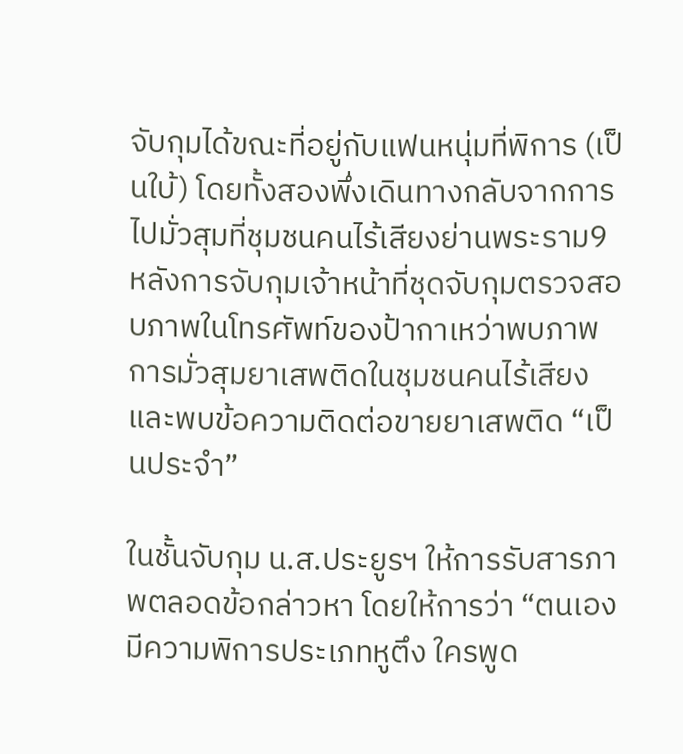จับกุมได้ขณะที่อยู่กับแฟนหนุ่มที่พิการ (เป็นใบ้) โดยทั้งสองพึ่งเดินทางกลับจากการไปมั่วสุมที่ชุมชนคนไร้เสียงย่านพระราม9 หลังการจับกุมเจ้าหน้าที่ชุดจับกุมตรวจสอบภาพในโทรศัพท์ของป้ากาเหว่าพบภาพการมั่วสุมยาเสพติดในชุมชนคนไร้เสียง และพบข้อความติดต่อขายยาเสพติด “เป็นประจำ”

ในชั้นจับกุม น.ส.ประยูรฯ ให้การรับสารภาพตลอดข้อกล่าวหา โดยให้การว่า “ตนเองมีความพิการประเภทหูตึง ใครพูด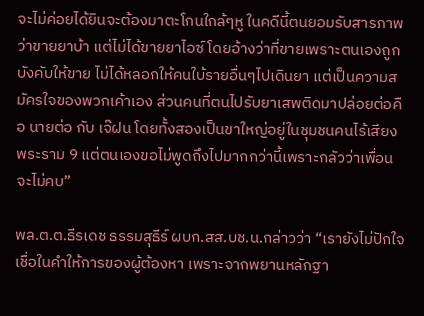จะไม่ค่อยได้ยินจะต้องมาตะโกนใกล้ๆหู ในคดีนี้ตนยอมรับสารภาพว่าขายยาบ้า แต่ไม่ได้ขายยาไอซ์ โดยอ้างว่าที่ขายเพราะตนเองถูกบังคับให้ขาย ไม่ได้หลอกให้คนใบ้รายอื่นๆไปเดินยา แต่เป็นความสมัครใจของพวกเค้าเอง ส่วนคนที่ตนไปรับยาเสพติดมาปล่อยต่อคือ นายต่อ กับ เจ๊ฝน โดยทั้งสองเป็นขาใหญ่อยู่ในชุมชนคนไร้เสียงพระราม 9 แต่ตนเองขอไม่พูดถึงไปมากกว่านี้เพราะกลัวว่าเพื่อนจะไม่คบ”

พล.ต.ต.ธีรเดช ธรรมสุธีร์ ผบก.สส.บช.น.กล่าวว่า “เรายังไม่ปักใจเชื่อในคำให้การของผู้ต้องหา เพราะจากพยานหลักฐา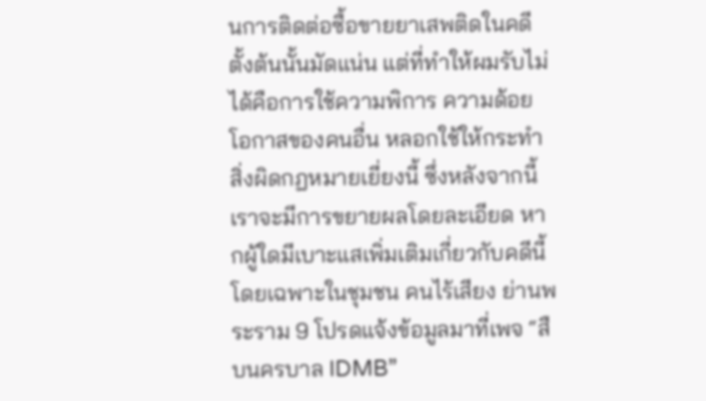นการติดต่อซื้อขายยาเสพติดในคดีตั้งต้นนั้นมัดแน่น แต่ที่ทำให้ผมรับไม่ได้คือการใช้ความพิการ ความด้อยโอกาสของคนอื่น หลอกใช้ให้กระทำสิ่งผิดกฏหมายเยี่ยงนี้ ซึ่งหลังจากนี้เราจะมีการขยายผลโดยละเอียด หากผู้ใดมีเบาะแสเพิ่มเติมเกี่ยวกับคดีนี้ โดยเฉพาะในชุมชน คนไร้เสียง ย่านพระราม 9 โปรดแจ้งข้อมูลมาที่เพจ “สืบนครบาล IDMB”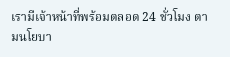เรามีเจ้าหน้าที่พร้อมตลอด 24 ชั่วโมง ตามนโยบา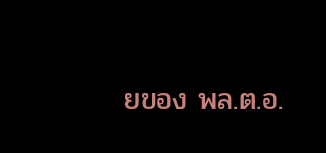ยของ พล.ต.อ.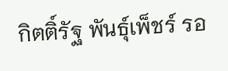กิตติ์รัฐ พันธุ์เพ็ชร์ รอ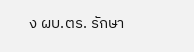ง ผบ.ตร. รักษา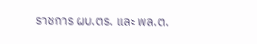ราชการ ผบ.ตร. และ พล.ต.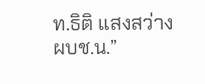ท.ธิติ แสงสว่าง ผบช.น.”